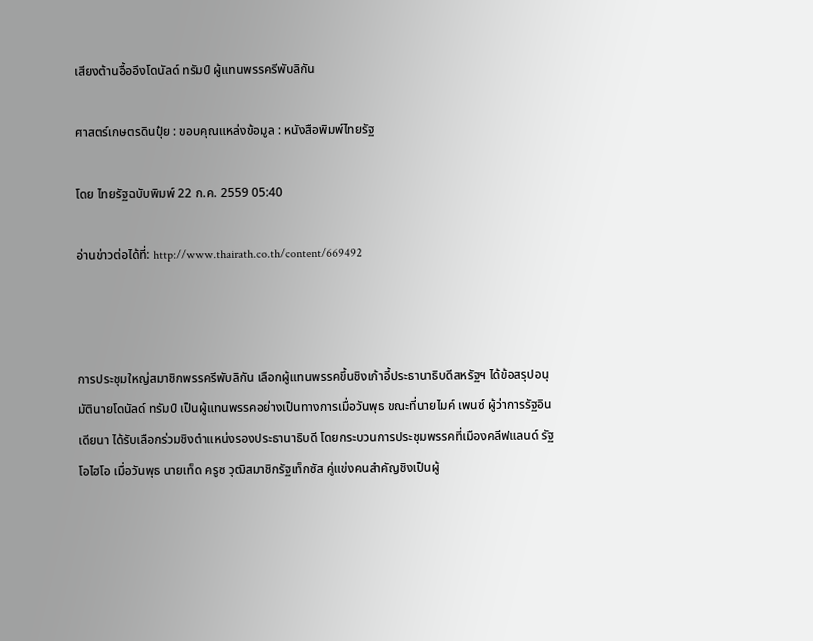เสียงต้านอื้ออึงโดนัลด์ ทรัมป์ ผู้แทนพรรครีพับลิกัน

ศาสตร์เกษตรดินปุ๋ย : ขอบคุณแหล่งข้อมูล : หนังสือพิมพ์ไทยรัฐ

โดย ไทยรัฐฉบับพิมพ์ 22 ก.ค. 2559 05:40

อ่านข่าวต่อได้ที่: http://www.thairath.co.th/content/669492



การประชุมใหญ่สมาชิกพรรครีพับลิกัน เลือกผู้แทนพรรคขึ้นชิงเก้าอี้ประธานาธิบดีสหรัฐฯ ได้ข้อสรุปอนุมัตินายโดนัลด์ ทรัมป์ เป็นผู้แทนพรรคอย่างเป็นทางการเมื่อวันพุธ ขณะที่นายไมค์ เพนซ์ ผู้ว่าการรัฐอินเดียนา ได้รับเลือกร่วมชิงตำแหน่งรองประธานาธิบดี โดยกระบวนการประชุมพรรคที่เมืองคลีฟแลนด์ รัฐโอไฮโอ เมื่อวันพุธ นายเท็ด ครูซ วุฒิสมาชิกรัฐเท็กซัส คู่แข่งคนสำคัญชิงเป็นผู้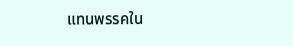แทนพรรคใน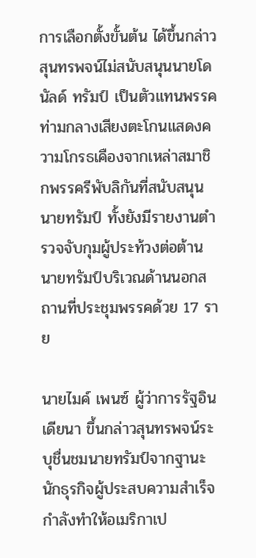การเลือกตั้งขั้นต้น ได้ขึ้นกล่าวสุนทรพจน์ไม่สนับสนุนนายโดนัลด์ ทรัมป์ เป็นตัวแทนพรรค ท่ามกลางเสียงตะโกนแสดงความโกรธเคืองจากเหล่าสมาชิกพรรครีพับลิกันที่สนับสนุนนายทรัมป์ ทั้งยังมีรายงานตำรวจจับกุมผู้ประท้วงต่อต้านนายทรัมป์บริเวณด้านนอกสถานที่ประชุมพรรคด้วย 17 ราย

นายไมค์ เพนซ์ ผู้ว่าการรัฐอินเดียนา ขึ้นกล่าวสุนทรพจน์ระบุชื่นชมนายทรัมป์จากฐานะนักธุรกิจผู้ประสบความสำเร็จ กำลังทำให้อเมริกาเป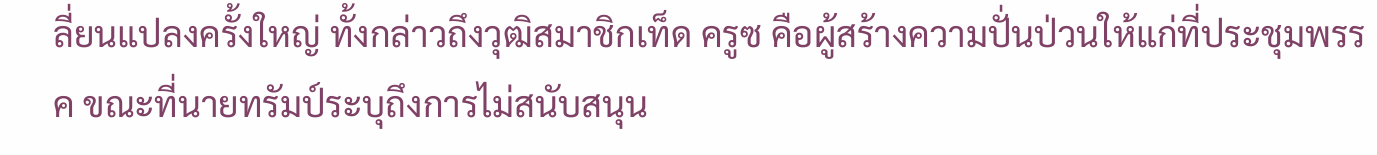ลี่ยนแปลงครั้งใหญ่ ทั้งกล่าวถึงวุฒิสมาชิกเท็ด ครูซ คือผู้สร้างความปั่นป่วนให้แก่ที่ประชุมพรรค ขณะที่นายทรัมป์ระบุถึงการไม่สนับสนุน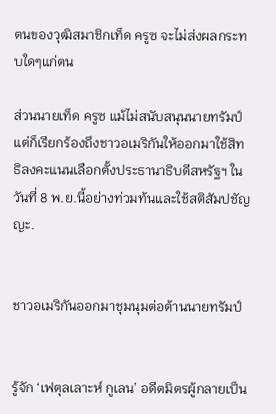ตนของวุฒิสมาชิกเท็ด ครูซ จะไม่ส่งผลกระทบใดๆแก่ตน

ส่วนนายเท็ด ครูซ แม้ไม่สนับสนุนนายทรัมป์ แต่ก็เรียกร้องถึงชาวอเมริกันให้ออกมาใช้สิทธิลงคะแนนเลือกตั้งประธานาธิบดีสหรัฐฯ ในวันที่ 8 พ.ย.นี้อย่างท่วมท้นและใช้สติสัมปชัญญะ.


ชาวอเมริกันออกมาชุมนุมต่อต้านนายทรัมป์


รู้จัก ‘เฟตุลเลาะห์ กูเลน’ อดีตมิตรผู้กลายเป็น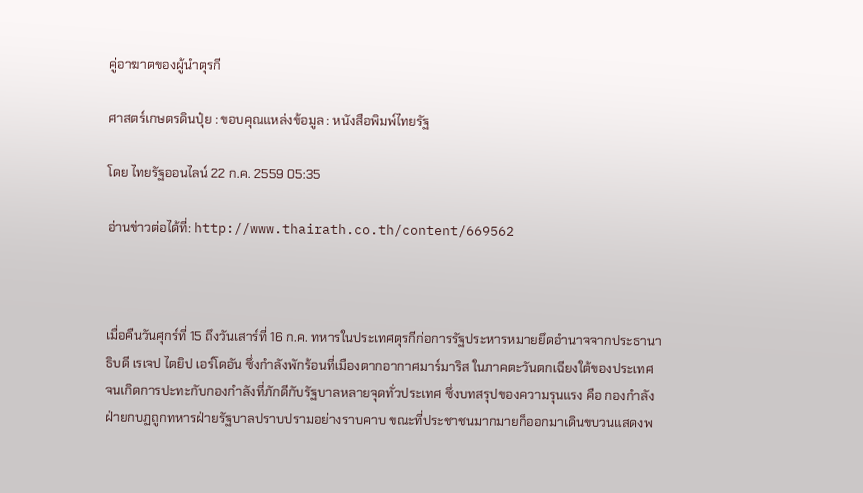คู่อาฆาตของผู้นำตุรกี

ศาสตร์เกษตรดินปุ๋ย : ขอบคุณแหล่งข้อมูล : หนังสือพิมพ์ไทยรัฐ

โดย ไทยรัฐออนไลน์ 22 ก.ค. 2559 05:35

อ่านข่าวต่อได้ที่: http://www.thairath.co.th/content/669562



เมื่อคืนวันศุกร์ที่ 15 ถึงวันเสาร์ที่ 16 ก.ค. ทหารในประเทศตุรกีก่อการรัฐประหารหมายยึดอำนาจจากประธานาธิบดี เรเจป ไตยิป เอร์โดอัน ซึ่งกำลังพักร้อนที่เมืองตากอากาศมาร์มาริส ในภาคตะวันตกเฉียงใต้ของประเทศ จนเกิดการปะทะกับกองกำลังที่ภักดีกับรัฐบาลหลายจุดทั่วประเทศ ซึ่งบทสรุปของความรุนแรง คือ กองกำลังฝ่ายกบฏถูกทหารฝ่ายรัฐบาลปราบปรามอย่างราบคาบ ขณะที่ประชาชนมากมายก็ออกมาเดินขบวนแสดงพ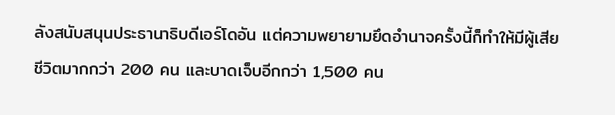ลังสนับสนุนประธานาธิบดีเอร์โดอัน แต่ความพยายามยึดอำนาจครั้งนี้ก็ทำให้มีผู้เสียชีวิตมากกว่า 200 คน และบาดเจ็บอีกกว่า 1,500 คน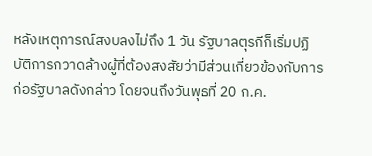หลังเหตุการณ์สงบลงไม่ถึง 1 วัน รัฐบาลตุรกีก็เริ่มปฏิบัติการกวาดล้างผู้ที่ต้องสงสัยว่ามีส่วนเกี่ยวข้องกับการก่อรัฐบาลดังกล่าว โดยจนถึงวันพุธที่ 20 ก.ค.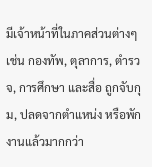มีเจ้าหน้าที่ในภาคส่วนต่างๆ เช่น กองทัพ, ตุลาการ, ตำรวจ, การศึกษา และสื่อ ถูกจับกุม, ปลดจากตำแหน่ง หรือพักงานแล้วมากกว่า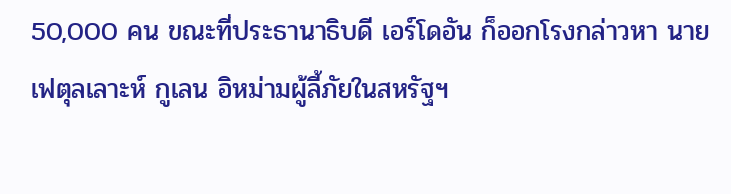50,000 คน ขณะที่ประธานาธิบดี เอร์โดอัน ก็ออกโรงกล่าวหา นายเฟตุลเลาะห์ กูเลน อิหม่ามผู้ลี้ภัยในสหรัฐฯ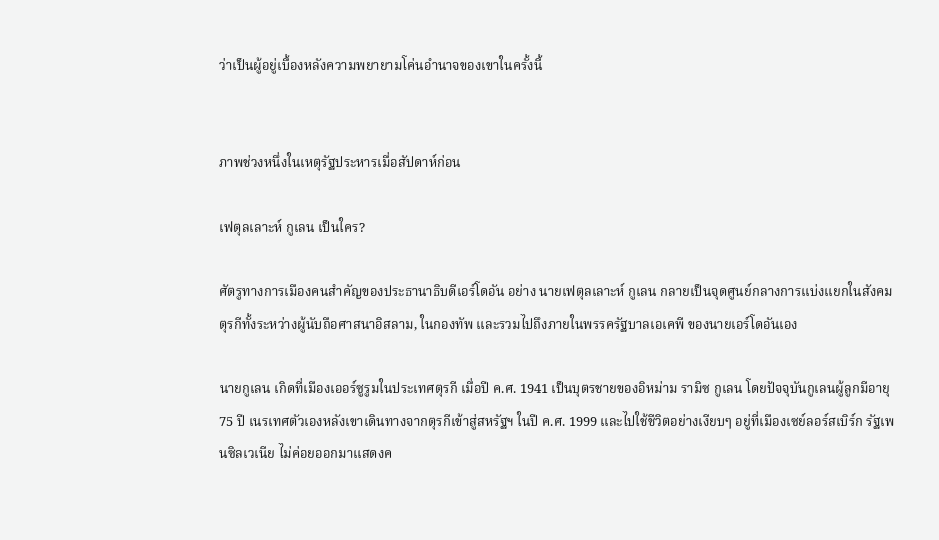ว่าเป็นผู้อยู่เบื้องหลังความพยายามโค่นอำนาจของเขาในครั้งนี้


ภาพช่วงหนึ่งในเหตุรัฐประหารเมื่อสัปดาห์ก่อน

เฟตุลเลาะห์ กูเลน เป็นใคร?

ศัตรูทางการเมืองคนสำคัญของประธานาธิบดีเอร์โดอัน อย่าง นายเฟตุลเลาะห์ กูเลน กลายเป็นจุดศูนย์กลางการแบ่งแยกในสังคมตุรกีทั้งระหว่างผู้นับถือศาสนาอิสลาม, ในกองทัพ และรวมไปถึงภายในพรรครัฐบาลเอเคพี ของนายเอร์โดอันเอง

นายกูเลน เกิดที่เมืองเออร์ซูรูมในประเทศตุรกี เมื่อปี ค.ศ. 1941 เป็นบุตรชายของอิหม่าม รามิซ กูเลน โดยปัจจุบันกูเลนผู้ลูกมีอายุ 75 ปี เนรเทศตัวเองหลังเขาเดินทางจากตุรกีเข้าสู่สหรัฐฯ ในปี ค.ศ. 1999 และไปใช้ชีวิตอย่างเงียบๆ อยู่ที่เมืองเซย์ลอร์สเบิร์ก รัฐเพนซิลเวเนีย ไม่ค่อยออกมาแสดงค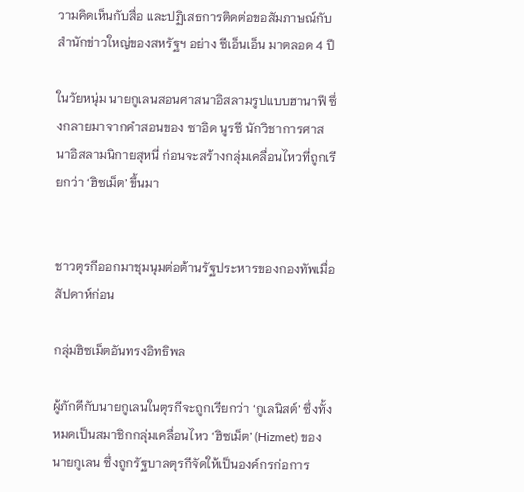วามคิดเห็นกับสื่อ และปฏิเสธการติดต่อขอสัมภาษณ์กับสำนักข่าวใหญ่ของสหรัฐฯ อย่าง ซีเอ็นเอ็น มาตลอด 4 ปี

ในวัยหนุ่ม นายกูเลนสอนศาสนาอิสลามรูปแบบฮานาฟี ซึ่งกลายมาจากคำสอนของ ซาอิด นูรซี นักวิชาการศาสนาอิสลามนิกายสุหนี่ ก่อนจะสร้างกลุ่มเคลื่อนไหวที่ถูกเรียกว่า ‘ฮิซเม็ต’ ขึ้นมา


ชาวตุรกีออกมาชุมนุมต่อต้านรัฐประหารของกองทัพเมื่อสัปดาห์ก่อน

กลุ่มฮิซเม็ตอันทรงอิทธิพล

ผู้ภักดีกับนายกูเลนในตุรกีจะถูกเรียกว่า ‘กูเลนิสต์’ ซึ่งทั้งหมดเป็นสมาชิกกลุ่มเคลื่อนไหว ‘ฮิซเม็ต’ (Hizmet) ของนายกูเลน ซึ่งถูกรัฐบาลตุรกีจัดให้เป็นองค์กรก่อการ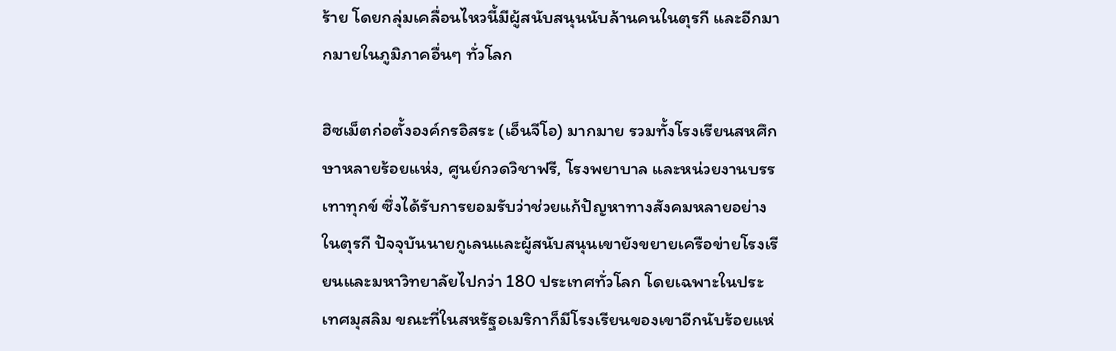ร้าย โดยกลุ่มเคลื่อนไหวนี้มีผู้สนับสนุนนับล้านคนในตุรกี และอีกมากมายในภูมิภาคอื่นๆ ทั่วโลก

ฮิซเม็ตก่อตั้งองค์กรอิสระ (เอ็นจีโอ) มากมาย รวมทั้งโรงเรียนสหศึกษาหลายร้อยแห่ง, ศูนย์กวดวิชาฟรี, โรงพยาบาล และหน่วยงานบรรเทาทุกข์ ซึ่งได้รับการยอมรับว่าช่วยแก้ปัญหาทางสังคมหลายอย่างในตุรกี ปัจจุบันนายกูเลนและผู้สนับสนุนเขายังขยายเครือข่ายโรงเรียนและมหาวิทยาลัยไปกว่า 180 ประเทศทั่วโลก โดยเฉพาะในประเทศมุสลิม ขณะที่ในสหรัฐอเมริกาก็มีโรงเรียนของเขาอีกนับร้อยแห่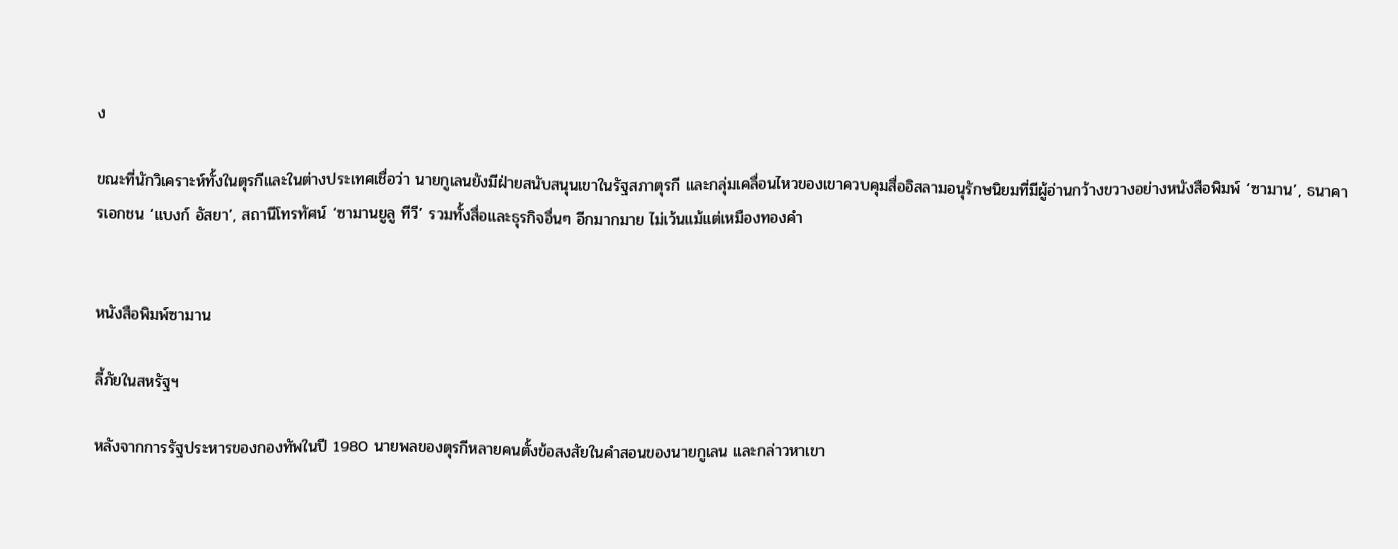ง

ขณะที่นักวิเคราะห์ทั้งในตุรกีและในต่างประเทศเชื่อว่า นายกูเลนยังมีฝ่ายสนับสนุนเขาในรัฐสภาตุรกี และกลุ่มเคลื่อนไหวของเขาควบคุมสื่ออิสลามอนุรักษนิยมที่มีผู้อ่านกว้างขวางอย่างหนังสือพิมพ์ ‘ซามาน’, ธนาคารเอกชน ‘แบงก์ อัสยา’, สถานีโทรทัศน์ ‘ซามานยูลู ทีวี’ รวมทั้งสื่อและธุรกิจอื่นๆ อีกมากมาย ไม่เว้นแม้แต่เหมืองทองคำ


หนังสือพิมพ์ซามาน

ลี้ภัยในสหรัฐฯ

หลังจากการรัฐประหารของกองทัพในปี 1980 นายพลของตุรกีหลายคนตั้งข้อสงสัยในคำสอนของนายกูเลน และกล่าวหาเขา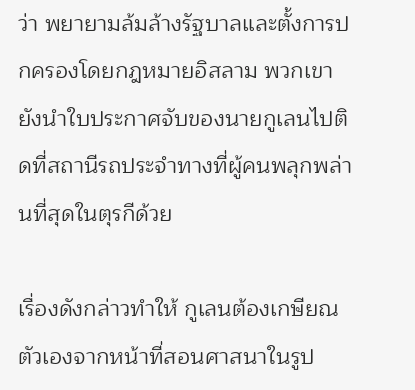ว่า พยายามล้มล้างรัฐบาลและตั้งการปกครองโดยกฎหมายอิสลาม พวกเขายังนำใบประกาศจับของนายกูเลนไปติดที่สถานีรถประจำทางที่ผู้คนพลุกพล่านที่สุดในตุรกีด้วย

เรื่องดังกล่าวทำให้ กูเลนต้องเกษียณตัวเองจากหน้าที่สอนศาสนาในรูป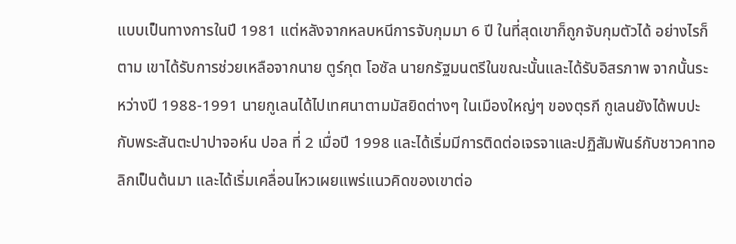แบบเป็นทางการในปี 1981 แต่หลังจากหลบหนีการจับกุมมา 6 ปี ในที่สุดเขาก็ถูกจับกุมตัวได้ อย่างไรก็ตาม เขาได้รับการช่วยเหลือจากนาย ตูร์กุต โอซัล นายกรัฐมนตรีในขณะนั้นและได้รับอิสรภาพ จากนั้นระหว่างปี 1988-1991 นายกูเลนได้ไปเทศนาตามมัสยิดต่างๆ ในเมืองใหญ่ๆ ของตุรกี กูเลนยังได้พบปะกับพระสันตะปาปาจอห์น ปอล ที่ 2 เมื่อปี 1998 และได้เริ่มมีการติดต่อเจรจาและปฏิสัมพันธ์กับชาวคาทอลิกเป็นต้นมา และได้เริ่มเคลื่อนไหวเผยแพร่แนวคิดของเขาต่อ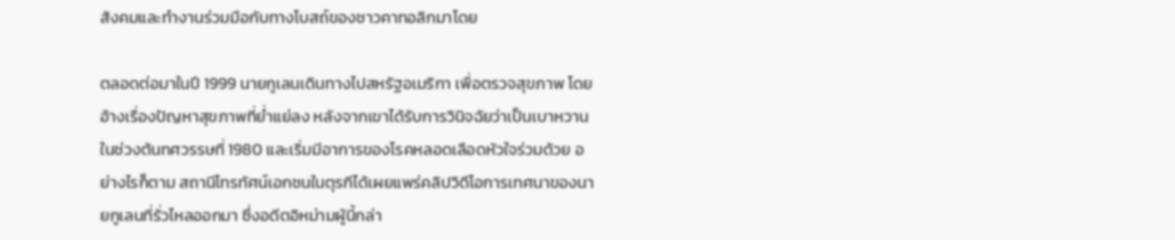สังคมและทำงานร่วมมือกับทางโบสถ์ของชาวคาทอลิกมาโดย

ตลอดต่อมาในปี 1999 นายกูเลนเดินทางไปสหรัฐอเมริกา เพื่อตรวจสุขภาพ โดยอ้างเรื่องปัญหาสุขภาพที่ย่ำแย่ลง หลังจากเขาได้รับการวินิจฉัยว่าเป็นเบาหวานในช่วงต้นทศวรรษที่ 1980 และเริ่มมีอาการของโรคหลอดเลือดหัวใจร่วมด้วย อย่างไรก็ตาม สถานีโทรทัศน์เอกชนในตุรกีได้เผยแพร่คลิปวิดีโอการเทศนาของนายกูเลนที่รั่วไหลออกมา ซึ่งอดีตอิหม่ามผู้นี้กล่า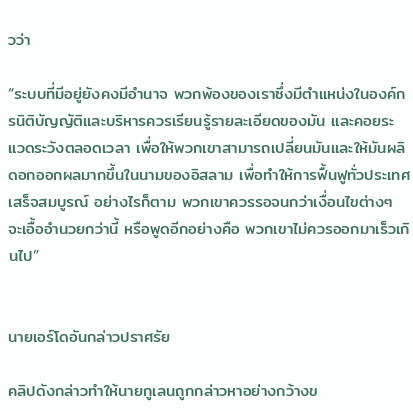วว่า

“ระบบที่มีอยู่ยังคงมีอำนาจ พวกพ้องของเราซึ่งมีตำแหน่งในองค์กรนิติบัญญัติและบริหารควรเรียนรู้รายละเอียดของมัน และคอยระแวดระวังตลอดเวลา เพื่อให้พวกเขาสามารถเปลี่ยนมันและให้มันผลิดอกออกผลมากขึ้นในนามของอิสลาม เพื่อทำให้การฟื้นฟูทั่วประเทศเสร็จสมบูรณ์ อย่างไรก็ตาม พวกเขาควรรอจนกว่าเงื่อนไขต่างๆ จะเอื้ออำนวยกว่านี้ หรือพูดอีกอย่างคือ พวกเขาไม่ควรออกมาเร็วเกินไป”


นายเอร์โดอันกล่าวปราศรัย

คลิปดังกล่าวทำให้นายกูเลนถูกกล่าวหาอย่างกว้างข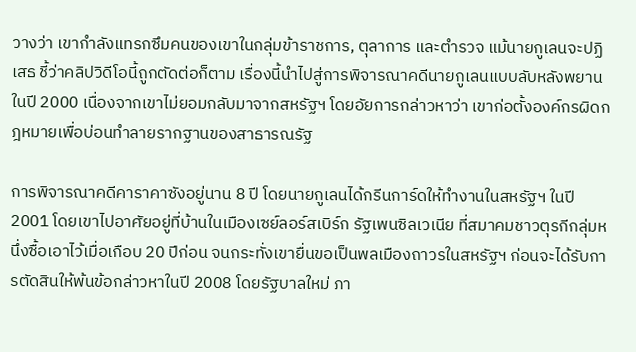วางว่า เขากำลังแทรกซึมคนของเขาในกลุ่มข้าราชการ, ตุลาการ และตำรวจ แม้นายกูเลนจะปฏิเสธ ชี้ว่าคลิปวิดีโอนี้ถูกตัดต่อก็ตาม เรื่องนี้นำไปสู่การพิจารณาคดีนายกูเลนแบบลับหลังพยานในปี 2000 เนื่องจากเขาไม่ยอมกลับมาจากสหรัฐฯ โดยอัยการกล่าวหาว่า เขาก่อตั้งองค์กรผิดกฎหมายเพื่อบ่อนทำลายรากฐานของสาธารณรัฐ

การพิจารณาคดีคาราคาซังอยู่นาน 8 ปี โดยนายกูเลนได้กรีนการ์ดให้ทำงานในสหรัฐฯ ในปี 2001 โดยเขาไปอาศัยอยู่ที่บ้านในเมืองเซย์ลอร์สเบิร์ก รัฐเพนซิลเวเนีย ที่สมาคมชาวตุรกีกลุ่มหนึ่งซื้อเอาไว้เมื่อเกือบ 20 ปีก่อน จนกระทั่งเขายื่นขอเป็นพลเมืองถาวรในสหรัฐฯ ก่อนจะได้รับการตัดสินให้พ้นข้อกล่าวหาในปี 2008 โดยรัฐบาลใหม่ ภา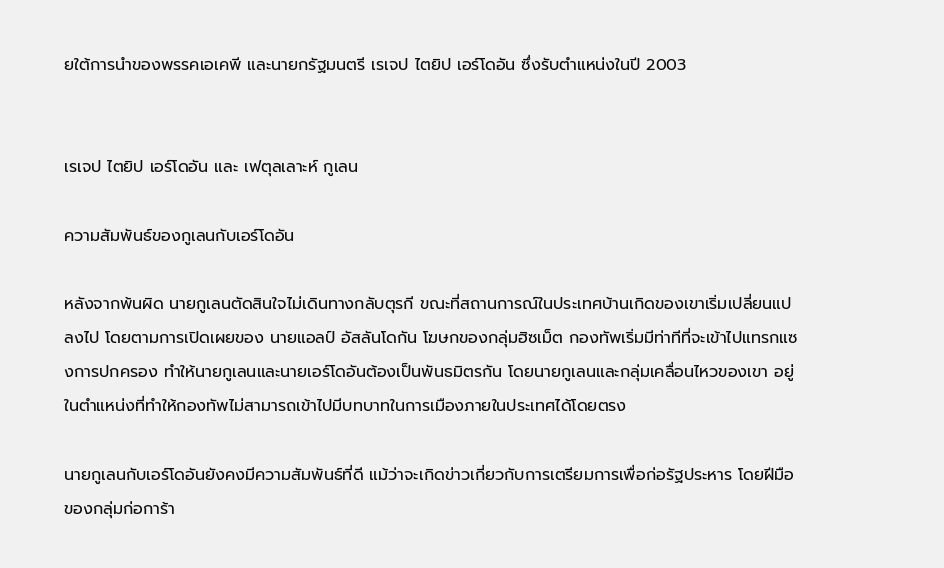ยใต้การนำของพรรคเอเคพี และนายกรัฐมนตรี เรเจป ไตยิป เอร์โดอัน ซึ่งรับตำแหน่งในปี 2003


เรเจป ไตยิป เอร์โดอัน และ เฟตุลเลาะห์ กูเลน

ความสัมพันธ์ของกูเลนกับเอร์โดอัน

หลังจากพ้นผิด นายกูเลนตัดสินใจไม่เดินทางกลับตุรกี ขณะที่สถานการณ์ในประเทศบ้านเกิดของเขาเริ่มเปลี่ยนแปลงไป โดยตามการเปิดเผยของ นายแอลป์ อัสลันโดกัน โฆษกของกลุ่มฮิซเม็ต กองทัพเริ่มมีท่าทีที่จะเข้าไปแทรกแซงการปกครอง ทำให้นายกูเลนและนายเอร์โดอันต้องเป็นพันธมิตรกัน โดยนายกูเลนและกลุ่มเคลื่อนไหวของเขา อยู่ในตำแหน่งที่ทำให้กองทัพไม่สามารถเข้าไปมีบทบาทในการเมืองภายในประเทศได้โดยตรง

นายกูเลนกับเอร์โดอันยังคงมีความสัมพันธ์ที่ดี แม้ว่าจะเกิดข่าวเกี่ยวกับการเตรียมการเพื่อก่อรัฐประหาร โดยฝีมือของกลุ่มก่อการ้า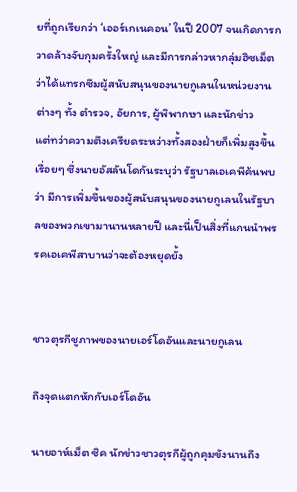ยที่ถูกเรียกว่า ‘เออร์เกเนคอน’ ในปี 2007 จนเกิดการกวาดล้างจับกุมครั้งใหญ่ และมีการกล่าวหากลุ่มฮิซเม็ต ว่าได้แทรกซึมผู้สนับสนุนของนายกูเลนในหน่วยงานต่างๆ ทั้ง ตำรวจ, อัยการ, ผู้พิพากษา และนักข่าว
แต่ทว่าความตึงเครียดระหว่างทั้งสองฝ่ายก็เพิ่มสูงขึ้นเรื่อยๆ ซึ่งนายอัสลันโดกันระบุว่า รัฐบาลเอเคพีค้นพบว่า มีการเพิ่มขึ้นของผู้สนับสนุนของนายกูเลนในรัฐบาลของพวกเขามานานหลายปี และนี่เป็นสิ่งที่แกนนำพรรคเอเคพีสาบานว่าจะต้องหยุดยั้ง


ชาวตุรกีชูภาพของนายเอร์โดอันและนายกูเลน

ถึงจุดแตกหักกับเอร์โดอัน

นายอาห์เม็ต ซิค นักข่าวชาวตุรกีผู้ถูกคุมขังนานถึง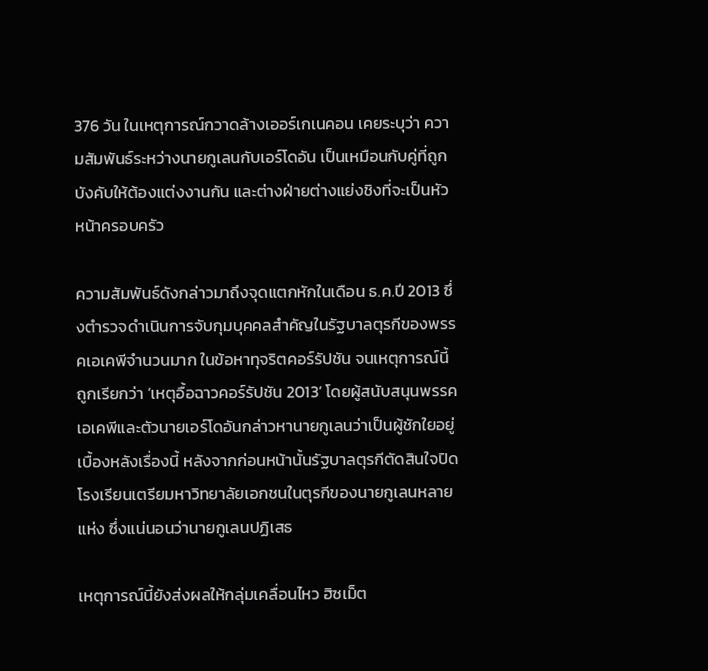376 วัน ในเหตุการณ์กวาดล้างเออร์เกเนคอน เคยระบุว่า ความสัมพันธ์ระหว่างนายกูเลนกับเอร์โดอัน เป็นเหมือนกับคู่ที่ถูกบังคับให้ต้องแต่งงานกัน และต่างฝ่ายต่างแย่งชิงที่จะเป็นหัวหน้าครอบครัว

ความสัมพันธ์ดังกล่าวมาถึงจุดแตกหักในเดือน ธ.ค.ปี 2013 ซึ่งตำรวจดำเนินการจับกุมบุคคลสำคัญในรัฐบาลตุรกีของพรรคเอเคพีจำนวนมาก ในข้อหาทุจริตคอร์รัปชัน จนเหตุการณ์นี้ถูกเรียกว่า ‘เหตุอื้อฉาวคอร์รัปชัน 2013’ โดยผู้สนับสนุนพรรคเอเคพีและตัวนายเอร์โดอันกล่าวหานายกูเลนว่าเป็นผู้ชักใยอยู่เบื้องหลังเรื่องนี้ หลังจากก่อนหน้านั้นรัฐบาลตุรกีตัดสินใจปิดโรงเรียนเตรียมหาวิทยาลัยเอกชนในตุรกีของนายกูเลนหลายแห่ง ซึ่งแน่นอนว่านายกูเลนปฏิเสธ

เหตุการณ์นี้ยังส่งผลให้กลุ่มเคลื่อนไหว ฮิซเม็ต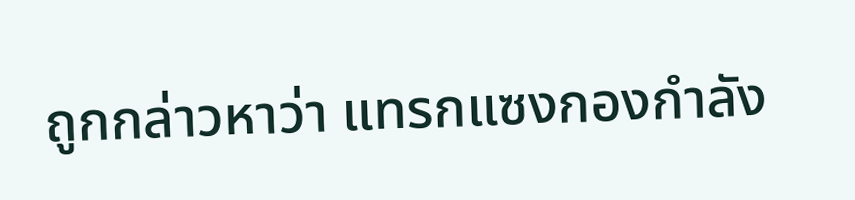ถูกกล่าวหาว่า แทรกแซงกองกำลัง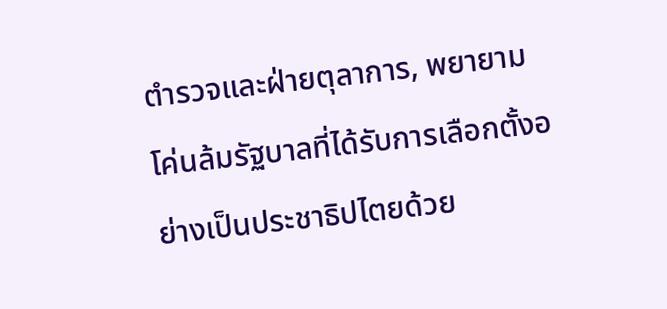ตำรวจและฝ่ายตุลาการ, พยายามโค่นล้มรัฐบาลที่ได้รับการเลือกตั้งอย่างเป็นประชาธิปไตยด้วย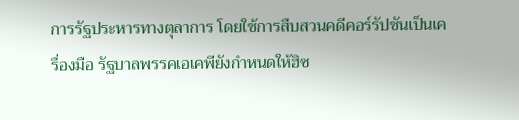การรัฐประหารทางตุลาการ โดยใช้การสืบสวนคดีคอร์รัปชันเป็นเครื่องมือ รัฐบาลพรรคเอเคพียังกำหนดให้ฮิซ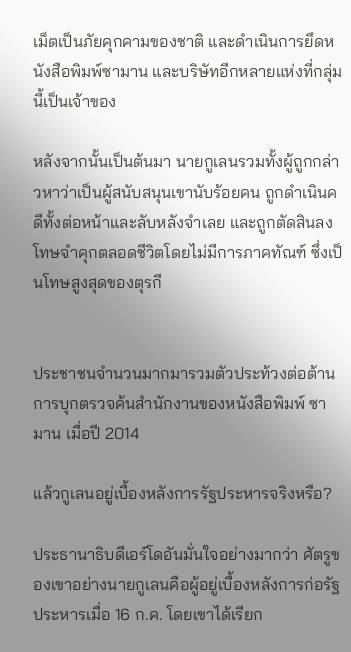เม็ตเป็นภัยคุกคามของชาติ และดำเนินการยึดหนังสือพิมพ์ซามาน และบริษัทอีกหลายแห่งที่กลุ่มนี้เป็นเจ้าของ

หลังจากนั้นเป็นต้นมา นายกูเลนรวมทั้งผู้ถูกกล่าวหาว่าเป็นผู้สนับสนุนเขานับร้อยคน ถูกดำเนินคดีทั้งต่อหน้าและลับหลังจำเลย และถูกตัดสินลงโทษจำคุกตลอดชีวิตโดยไม่มีการภาคทัณฑ์ ซึ่งเป็นโทษสูงสุดของตุรกี


ประชาชนจำนวนมากมารวมตัวประท้วงต่อต้านการบุกตรวจค้นสำนักงานของหนังสือพิมพ์ ซามาน เมื่อปี 2014

แล้วกูเลนอยู่เบื้องหลังการรัฐประหารจริงหรือ?

ประธานาธิบดีเอร์โดอันมั่นใจอย่างมากว่า ศัตรูของเขาอย่างนายกูเลนคือผู้อยู่เบื้องหลังการก่อรัฐประหารเมื่อ 16 ก.ค. โดยเขาได้เรียก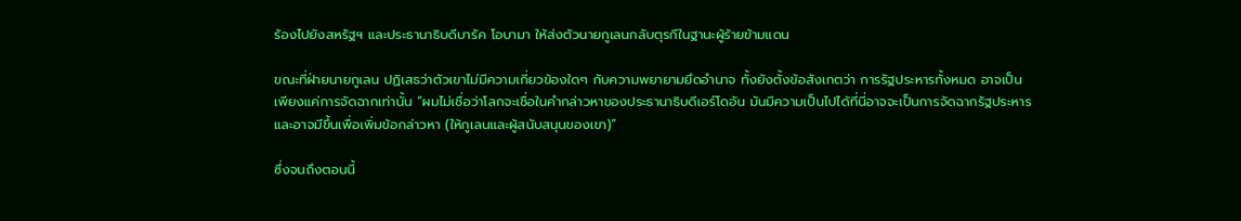ร้องไปยังสหรัฐฯ และประธานาธิบดีบารัค โอบามา ให้ส่งตัวนายกูเลนกลับตุรกีในฐานะผู้ร้ายข้ามแดน

ขณะที่ฝ่ายนายกูเลน ปฏิเสธว่าตัวเขาไม่มีความเกี่ยวข้องใดๆ กับความพยายามยึดอำนาจ ทั้งยังตั้งข้อสังเกตว่า การรัฐประหารทั้งหมด อาจเป็นเพียงแค่การจัดฉากเท่านั้น “ผมไม่เชื่อว่าโลกจะเชื่อในคำกล่าวหาของประธานาธิบดีเอร์โดอัน มันมีความเป็นไปได้ที่นี่อาจจะเป็นการจัดฉากรัฐประหาร และอาจมีขึ้นเพื่อเพิ่มข้อกล่าวหา (ให้กูเลนและผู้สนับสนุนของเขา)”

ซึ่งจนถึงตอนนี้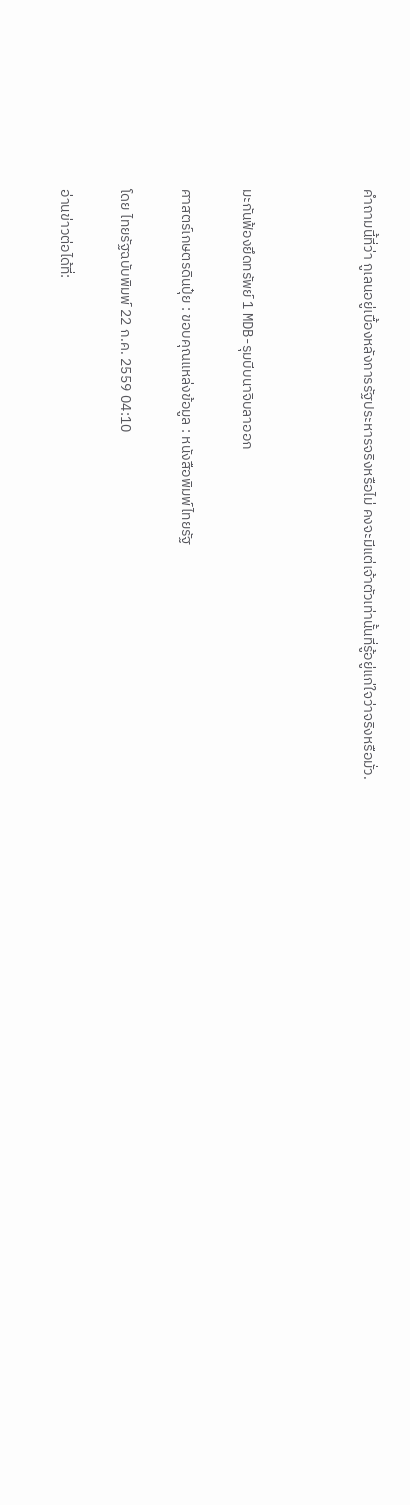คำถามนี้ที่ว่า กูเลนอยู่เบื้องหลังการรัฐประหารจริงหรือไม่ คงจะมีแต่เจ้าตัวเท่านั้นที่รู้อยู่แก่ใจว่าจริงหรือมั่ว.



มะกันฟ้องยึดทรัพย์ 1 MDB-รุมบีบนาจิบลาออก

ศาสตร์เกษตรดินปุ๋ย : ขอบคุณแหล่งข้อมูล : หนังสือพิมพ์ไทยรัฐ

โดย ไทยรัฐฉบับพิมพ์ 22 ก.ค. 2559 04:10

อ่านข่าวต่อได้ที่: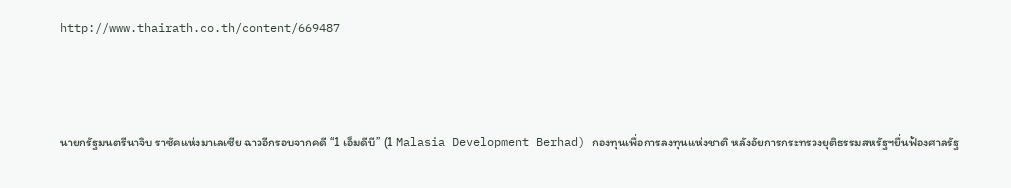http://www.thairath.co.th/content/669487



นายกรัฐมนตรีนาจิบ ราซัคแห่งมาเลเซีย ฉาวอีกรอบจากคดี “1 เอ็มดีบี” (1 Malasia Development Berhad) กองทุนเพื่อการลงทุนแห่งชาติ หลังอัยการกระทรวงยุติธรรมสหรัฐฯยื่นฟ้องศาลรัฐ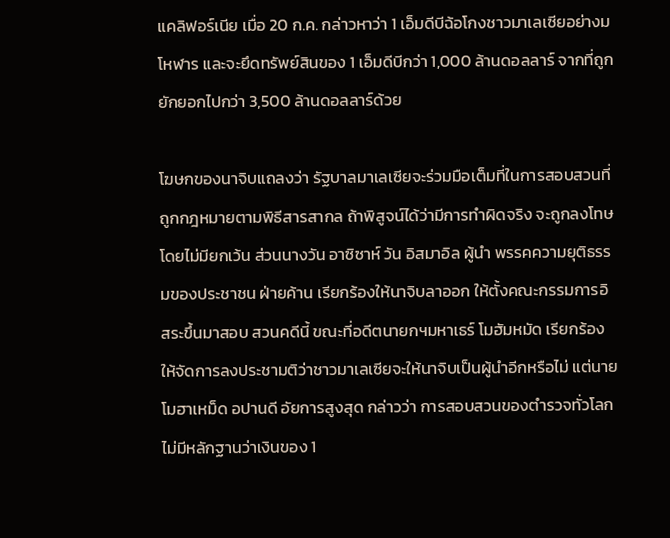แคลิฟอร์เนีย เมื่อ 20 ก.ค. กล่าวหาว่า 1 เอ็มดีบีฉ้อโกงชาวมาเลเซียอย่างมโหฬาร และจะยึดทรัพย์สินของ 1 เอ็มดีบีกว่า 1,000 ล้านดอลลาร์ จากที่ถูกยักยอกไปกว่า 3,500 ล้านดอลลาร์ด้วย

โฆษกของนาจิบแถลงว่า รัฐบาลมาเลเซียจะร่วมมือเต็มที่ในการสอบสวนที่ถูกกฎหมายตามพิธีสารสากล ถ้าพิสูจน์ได้ว่ามีการทำผิดจริง จะถูกลงโทษโดยไม่มียกเว้น ส่วนนางวัน อาซิซาห์ วัน อิสมาอิล ผู้นำ พรรคความยุติธรรมของประชาชน ฝ่ายค้าน เรียกร้องให้นาจิบลาออก ให้ตั้งคณะกรรมการอิสระขึ้นมาสอบ สวนคดีนี้ ขณะที่อดีตนายกฯมหาเธร์ โมฮัมหมัด เรียกร้องให้จัดการลงประชามติว่าชาวมาเลเซียจะให้นาจิบเป็นผู้นำอีกหรือไม่ แต่นายโมฮาเหม็ด อปานดี อัยการสูงสุด กล่าวว่า การสอบสวนของตำรวจทั่วโลก ไม่มีหลักฐานว่าเงินของ 1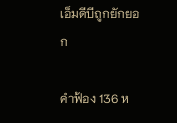เอ็มดีบีถูกยักยอก

คำฟ้อง 136 ห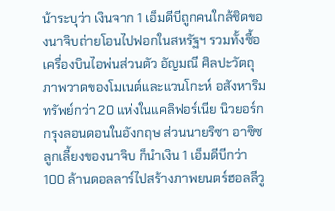น้าระบุว่า เงินจาก 1 เอ็มดีบีถูกคนใกล้ชิดของนาจิบถ่ายโอนไปฟอกในสหรัฐฯ รวมทั้งซื้อเครื่องบินไอพ่นส่วนตัว อัญมณี ศิลปะวัตถุ ภาพวาดของโมเนต์และแวนโกะห์ อสังหาริมทรัพย์กว่า 20 แห่งในแคลิฟอร์เนีย นิวยอร์ก กรุงลอนดอนในอังกฤษ ส่วนนายริซา อาซิซ ลูกเลี้ยงของนาจิบ ก็นำเงิน 1 เอ็มดีบีกว่า 100 ล้านดอลลาร์ไปสร้างภาพยนตร์ฮอลลีวู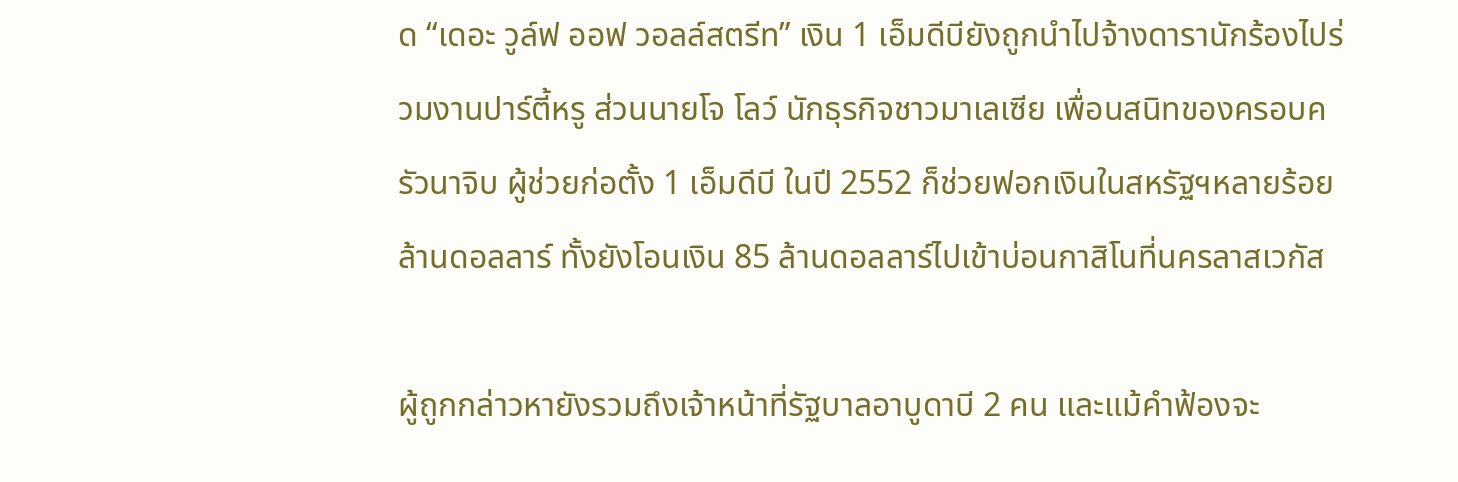ด “เดอะ วูล์ฟ ออฟ วอลล์สตรีท” เงิน 1 เอ็มดีบียังถูกนำไปจ้างดารานักร้องไปร่วมงานปาร์ตี้หรู ส่วนนายโจ โลว์ นักธุรกิจชาวมาเลเซีย เพื่อนสนิทของครอบครัวนาจิบ ผู้ช่วยก่อตั้ง 1 เอ็มดีบี ในปี 2552 ก็ช่วยฟอกเงินในสหรัฐฯหลายร้อยล้านดอลลาร์ ทั้งยังโอนเงิน 85 ล้านดอลลาร์ไปเข้าบ่อนกาสิโนที่นครลาสเวกัส

ผู้ถูกกล่าวหายังรวมถึงเจ้าหน้าที่รัฐบาลอาบูดาบี 2 คน และแม้คำฟ้องจะ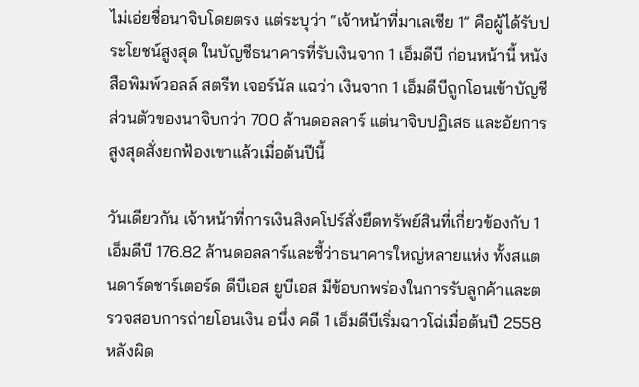ไม่เอ่ยชื่อนาจิบโดยตรง แต่ระบุว่า “เจ้าหน้าที่มาเลเซีย 1” คือผู้ได้รับประโยชน์สูงสุด ในบัญชีธนาคารที่รับเงินจาก 1 เอ็มดีบี ก่อนหน้านี้ หนังสือพิมพ์วอลล์ สตรีท เจอร์นัล แฉว่า เงินจาก 1 เอ็มดีบีถูกโอนเข้าบัญชีส่วนตัวของนาจิบกว่า 700 ล้านดอลลาร์ แต่นาจิบปฏิเสธ และอัยการสูงสุดสั่งยกฟ้องเขาแล้วเมื่อต้นปีนี้

วันเดียวกัน เจ้าหน้าที่การเงินสิงคโปร์สั่งยึดทรัพย์สินที่เกี่ยวข้องกับ 1 เอ็มดีบี 176.82 ล้านดอลลาร์และชี้ว่าธนาคารใหญ่หลายแห่ง ทั้งสแตนดาร์ดชาร์เตอร์ด ดีบีเอส ยูบีเอส มีข้อบกพร่องในการรับลูกค้าและตรวจสอบการถ่ายโอนเงิน อนึ่ง คดี 1 เอ็มดีบีเริ่มฉาวโฉ่เมื่อต้นปี 2558 หลังผิด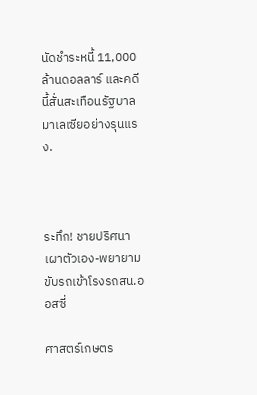นัดชำระหนี้ 11,000 ล้านดอลลาร์ และคดีนี้สั่นสะเทือนรัฐบาลมาเลเซียอย่างรุนแรง.



ระทึก! ชายปริศนาเผาตัวเอง-พยายามขับรถเข้าโรงรถสน.ออสซี่

ศาสตร์เกษตร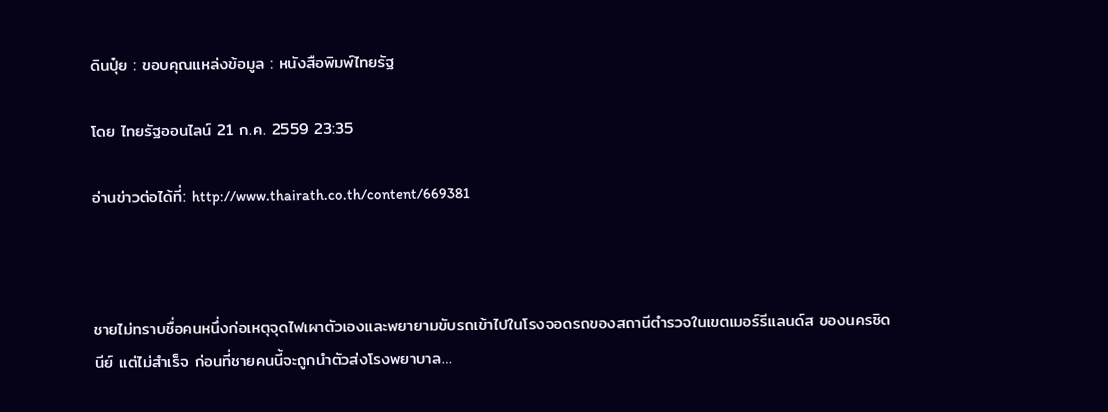ดินปุ๋ย : ขอบคุณแหล่งข้อมูล : หนังสือพิมพ์ไทยรัฐ

โดย ไทยรัฐออนไลน์ 21 ก.ค. 2559 23:35

อ่านข่าวต่อได้ที่: http://www.thairath.co.th/content/669381



ชายไม่ทราบชื่อคนหนึ่งก่อเหตุจุดไฟเผาตัวเองและพยายามขับรถเข้าไปในโรงจอดรถของสถานีตำรวจในเขตเมอร์รีแลนด์ส ของนครซิดนีย์ แต่ไม่สำเร็จ ก่อนที่ชายคนนี้จะถูกนำตัวส่งโรงพยาบาล…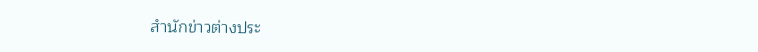สำนักข่าวต่างประ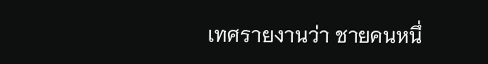เทศรายงานว่า ชายคนหนึ่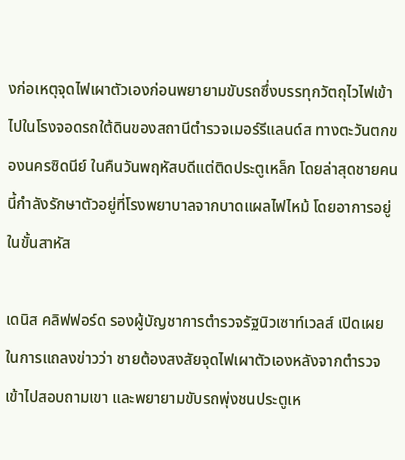งก่อเหตุจุดไฟเผาตัวเองก่อนพยายามขับรถซึ่งบรรทุกวัตถุไวไฟเข้าไปในโรงจอดรถใต้ดินของสถานีตำรวจเมอร์รีแลนด์ส ทางตะวันตกของนครซิดนีย์ ในคืนวันพฤหัสบดีแต่ติดประตูเหล็ก โดยล่าสุดชายคนนี้กำลังรักษาตัวอยู่ที่โรงพยาบาลจากบาดแผลไฟไหม้ โดยอาการอยู่ในขั้นสาหัส

เดนิส คลิฟฟอร์ด รองผู้บัญชาการตำรวจรัฐนิวเซาท์เวลส์ เปิดเผยในการแถลงข่าวว่า ชายต้องสงสัยจุดไฟเผาตัวเองหลังจากตำรวจเข้าไปสอบถามเขา และพยายามขับรถพุ่งชนประตูเห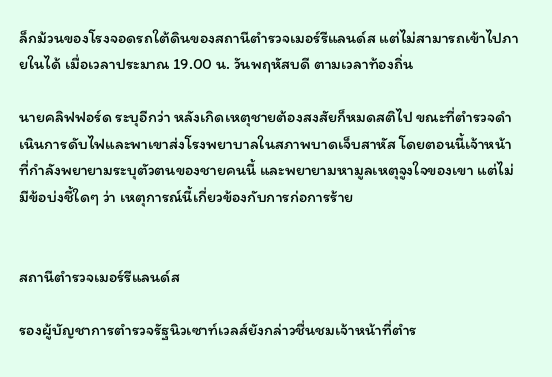ล็กม้วนของโรงจอดรถใต้ดินของสถานีตำรวจเมอร์รีแลนด์ส แต่ไม่สามารถเข้าไปภายในได้ เมื่อเวลาประมาณ 19.00 น. วันพฤหัสบดี ตามเวลาท้องถิ่น

นายคลิฟฟอร์ด ระบุอีกว่า หลังเกิดเหตุชายต้องสงสัยก็หมดสติไป ขณะที่ตำรวจดำเนินการดับไฟและพาเขาส่งโรงพยาบาลในสภาพบาดเจ็บสาหัส โดยตอนนี้เจ้าหน้าที่กำลังพยายามระบุตัวตนของชายคนนี้ และพยายามหามูลเหตุจูงใจของเขา แต่ไม่มีข้อบ่งชี้ใดๆ ว่า เหตุการณ์นี้เกี่ยวข้องกับการก่อการร้าย


สถานีตำรวจเมอร์รีแลนด์ส

รองผู้บัญชาการตำรวจรัฐนิวเซาท์เวลส์ยังกล่าวชื่นชมเจ้าหน้าที่ตำร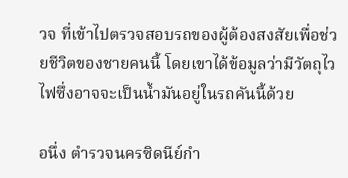วจ ที่เข้าไปตรวจสอบรถของผู้ต้องสงสัยเพื่อช่วยชีวิตของชายคนนี้ โดยเขาได้ข้อมูลว่ามีวัตถุไวไฟซึ่งอาจจะเป็นน้ำมันอยู่ในรถคันนี้ด้วย

อนึ่ง ตำรวจนครซิดนีย์กำ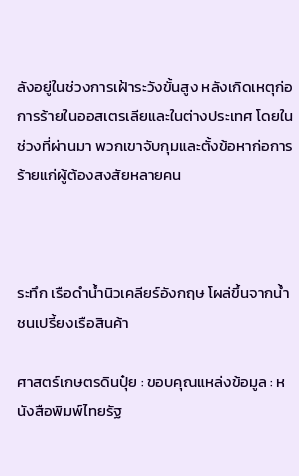ลังอยู่ในช่วงการเฝ้าระวังขั้นสูง หลังเกิดเหตุก่อการร้ายในออสเตรเลียและในต่างประเทศ โดยในช่วงที่ผ่านมา พวกเขาจับกุมและตั้งข้อหาก่อการร้ายแก่ผู้ต้องสงสัยหลายคน



ระทึก เรือดำน้ำนิวเคลียร์อังกฤษ โผล่ขึ้นจากน้ำ ชนเปรี้ยงเรือสินค้า

ศาสตร์เกษตรดินปุ๋ย : ขอบคุณแหล่งข้อมูล : หนังสือพิมพ์ไทยรัฐ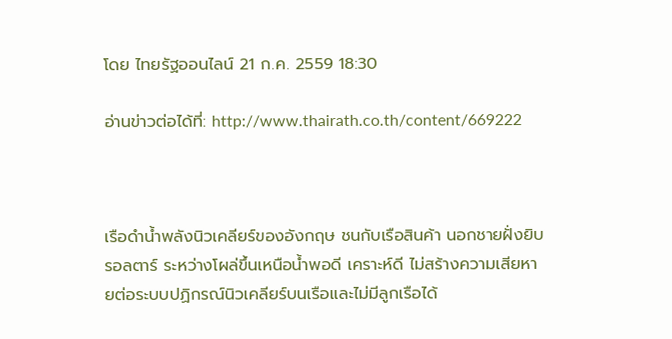โดย ไทยรัฐออนไลน์ 21 ก.ค. 2559 18:30

อ่านข่าวต่อได้ที่: http://www.thairath.co.th/content/669222



เรือดำน้ำพลังนิวเคลียร์ของอังกฤษ ชนกับเรือสินค้า นอกชายฝั่งยิบรอลตาร์ ระหว่างโผล่ขึ้นเหนือน้ำพอดี เคราะห์ดี ไม่สร้างความเสียหายต่อระบบปฏิกรณ์นิวเคลียร์บนเรือและไม่มีลูกเรือได้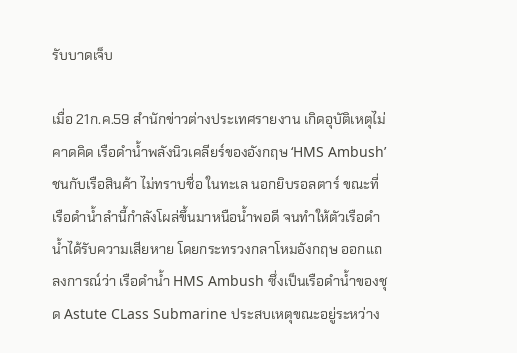รับบาดเจ็บ

เมื่อ 21ก.ค.59 สำนักข่าวต่างประเทศรายงาน เกิดอุบัติเหตุไม่คาดคิด เรือดำน้ำพลังนิวเคลียร์ของอังกฤษ ‘HMS Ambush’ ชนกับเรือสินค้า ไม่ทราบชื่อ ในทะเล นอกยิบรอลตาร์ ขณะที่เรือดำน้ำลำนี้กำลังโผล่ขึ้นมาหนือน้ำพอดี จนทำให้ตัวเรือดำน้ำได้รับความเสียหาย โดยกระทรวงกลาโหมอังกฤษ ออกแถลงการณ์ว่า เรือดำน้ำ HMS Ambush ซึ่งเป็นเรือดำน้ำของชุด Astute CLass Submarine ประสบเหตุขณะอยู่ระหว่าง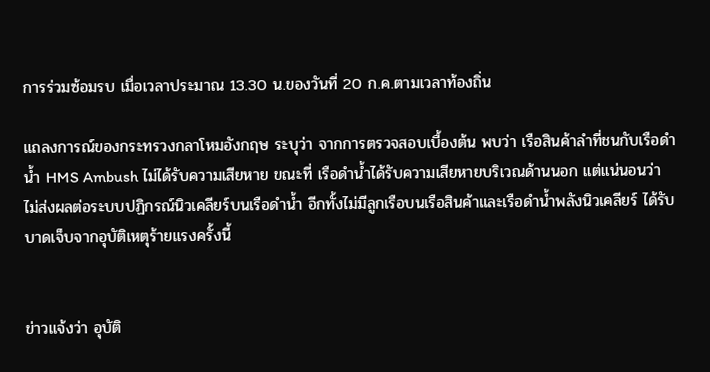การร่วมซ้อมรบ เมื่อเวลาประมาณ 13.30 น.ของวันที่ 20 ก.ค.ตามเวลาท้องถิ่น

แถลงการณ์ของกระทรวงกลาโหมอังกฤษ ระบุว่า จากการตรวจสอบเบื้องต้น พบว่า เรือสินค้าลำที่ชนกับเรือดำน้ำ HMS Ambush ไม่ได้รับความเสียหาย ขณะที่ เรือดำน้ำได้รับความเสียหายบริเวณด้านนอก แต่แน่นอนว่า ไม่ส่งผลต่อระบบปฏิกรณ์นิวเคลียร์บนเรือดำน้ำ อีกทั้งไม่มีลูกเรือบนเรือสินค้าและเรือดำน้ำพลังนิวเคลียร์ ได้รับบาดเจ็บจากอุบัติเหตุร้ายแรงครั้งนี้


ข่าวแจ้งว่า อุบัติ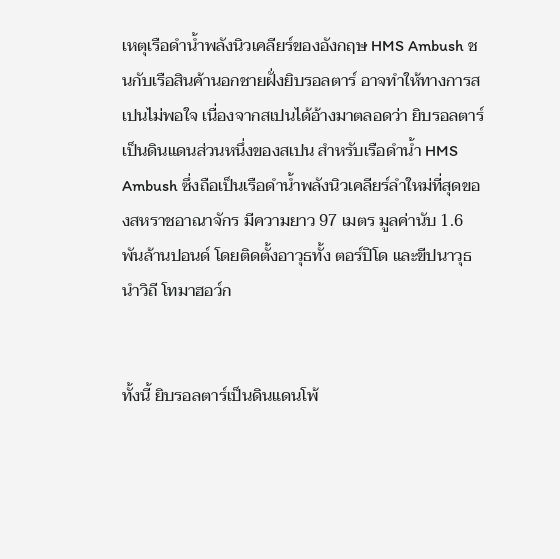เหตุเรือดำน้ำพลังนิวเคลียร์ของอังกฤษ HMS Ambush ชนกับเรือสินค้านอกชายฝั่งยิบรอลตาร์ อาจทำให้ทางการสเปนไม่พอใจ เนื่องจากสเปนได้อ้างมาตลอดว่า ยิบรอลตาร์เป็นดินแดนส่วนหนึ่งของสเปน สำหรับเรือดำน้ำ HMS Ambush ซึ่งถือเป็นเรือดำน้ำพลังนิวเคลียร์ลำใหม่ที่สุดของสหราชอาณาจักร มีความยาว 97 เมตร มูลค่านับ 1.6 พันล้านปอนด์ โดยติดตั้งอาวุธทั้ง ตอร์ปิโด และขีปนาวุธนำวิถี โทมาฮอว์ก


ทั้งนี้ ยิบรอลตาร์เป็นดินแดนโพ้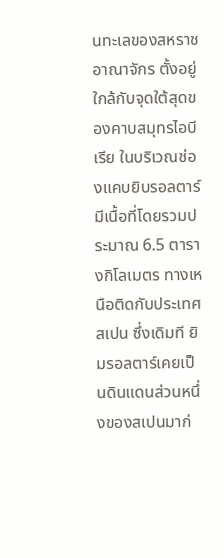นทะเลของสหราชอาณาจักร ตั้งอยู่ใกล้กับจุดใต้สุดของคาบสมุทรไอบีเรีย ในบริเวณช่องแคบยิบรอลตาร์ มีเนื้อที่โดยรวมประมาณ 6.5 ตารางกิโลเมตร ทางเหนือติดกับประเทศสเปน ซึ่งเดิมที ยิมรอลตาร์เคยเป็นดินแดนส่วนหนึ่งของสเปนมาก่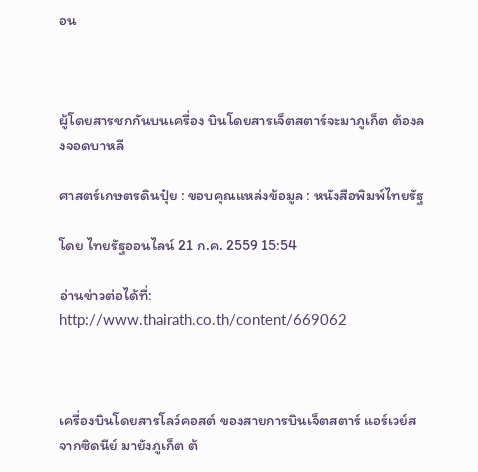อน



ผู้โดยสารชกกันบนเครื่อง บินโดยสารเจ็ตสตาร์จะมาภูเก็ต ต้องลงจอดบาหลี

ศาสตร์เกษตรดินปุ๋ย : ขอบคุณแหล่งข้อมูล : หนังสือพิมพ์ไทยรัฐ

โดย ไทยรัฐออนไลน์ 21 ก.ค. 2559 15:54

อ่านข่าวต่อได้ที่: http://www.thairath.co.th/content/669062



เครื่องบินโดยสารโลว์คอสต์ ของสายการบินเจ็ตสตาร์ แอร์เวย์ส จากซิดนีย์ มายังภูเก็ต ต้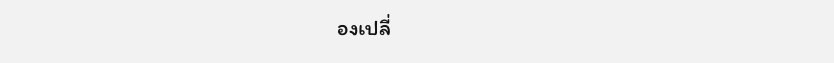องเปลี่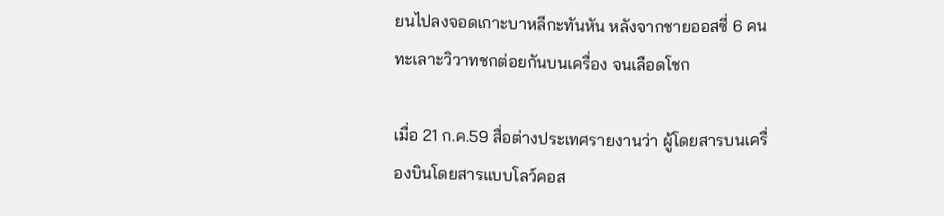ยนไปลงจอดเกาะบาหลีกะทันหัน หลังจากชายออสซี่ 6 คนทะเลาะวิวาทชกต่อยกันบนเครื่อง จนเลือดโชก

เมื่อ 21 ก.ค.59 สื่อต่างประเทศรายงานว่า ผู้โดยสารบนเครื่องบินโดยสารแบบโลว์คอส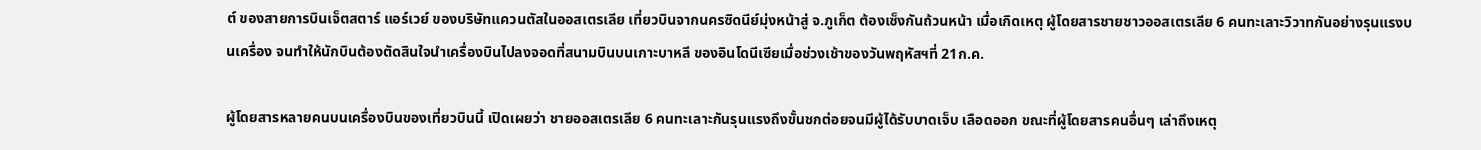ต์ ของสายการบินเจ็ตสตาร์ แอร์เวย์ ของบริษัทแควนตัสในออสเตรเลีย เที่ยวบินจากนครซิดนีย์มุ่งหน้าสู่ จ.ภูเก็ต ต้องเซ็งกันถ้วนหน้า เมื่อเกิดเหตุ ผู้โดยสารชายชาวออสเตรเลีย 6 คนทะเลาะวิวาทกันอย่างรุนแรงบนเครื่อง จนทำให้นักบินต้องตัดสินใจนำเครื่องบินไปลงจอดที่สนามบินบนเกาะบาหลี ของอินโดนีเซียเมื่อช่วงเช้าของวันพฤหัสฯที่ 21ก.ค.

ผู้โดยสารหลายคนบนเครื่องบินของเที่ยวบินนี้ เปิดเผยว่า ชายออสเตรเลีย 6 คนทะเลาะกันรุนแรงถึงขั้นชกต่อยจนมีผู้ได้รับบาดเจ็บ เลือดออก ขณะที่ผู้โดยสารคนอื่นๆ เล่าถึงเหตุ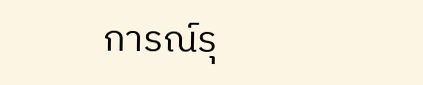การณ์รุ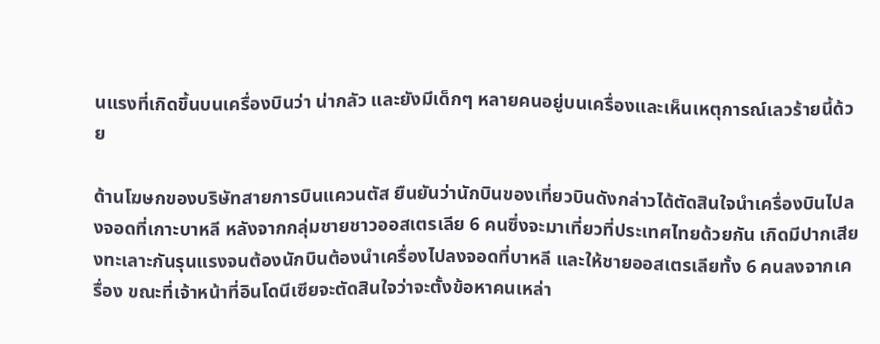นแรงที่เกิดขึ้นบนเครื่องบินว่า น่ากลัว และยังมีเด็กๆ หลายคนอยู่บนเครื่องและเห็นเหตุการณ์เลวร้ายนี้ด้วย

ด้านโฆษกของบริษัทสายการบินแควนตัส ยืนยันว่านักบินของเที่ยวบินดังกล่าวได้ตัดสินใจนำเครื่องบินไปลงจอดที่เกาะบาหลี หลังจากกลุ่มชายชาวออสเตรเลีย 6 คนซึ่งจะมาเที่ยวที่ประเทศไทยด้วยกัน เกิดมีปากเสียงทะเลาะกันรุนแรงจนต้องนักบินต้องนำเครื่องไปลงจอดที่บาหลี และให้ชายออสเตรเลียทั้ง 6 คนลงจากเครื่อง ขณะที่เจ้าหน้าที่อินโดนีเซียจะตัดสินใจว่าจะตั้งข้อหาคนเหล่า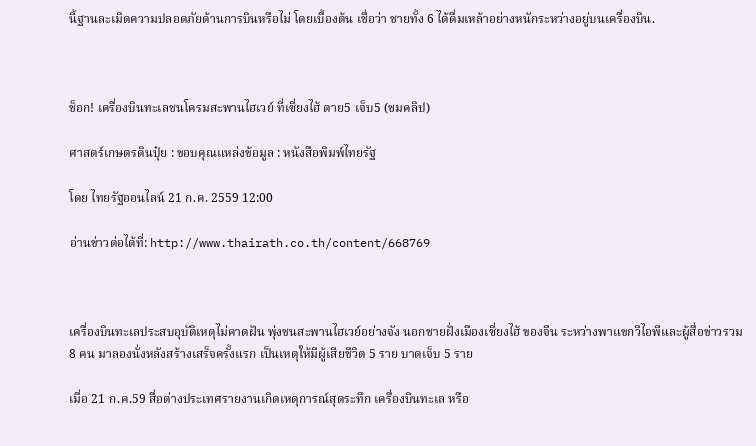นี้ฐานละเมิดความปลอดภัยด้านการบินหรือไม่ โดยเบื้องต้น เชื่อว่า ชายทั้ง 6 ได้ดื่มเหล้าอย่างหนักระหว่างอยู่บนเครื่องบิน.



ช็อก! เครื่องบินทะเลชนโครมสะพานไฮเวย์ ที่เซี่ยงไฮ้ ตาย5 เจ็บ5 (ชมคลิป)

ศาสตร์เกษตรดินปุ๋ย : ขอบคุณแหล่งข้อมูล : หนังสือพิมพ์ไทยรัฐ

โดย ไทยรัฐออนไลน์ 21 ก.ค. 2559 12:00

อ่านข่าวต่อได้ที่: http://www.thairath.co.th/content/668769



เครื่องบินทะเลประสบอุบัติเหตุไม่คาดฝัน พุ่งชนสะพานไฮเวย์อย่างจัง นอกชายฝั่งเมืองเซี่ยงไฮ้ ของจีน ระหว่างพาแขกวีไอพีและผู้สื่อข่าวรวม 8 คน มาลองนั่งหลังสร้างเสร็จครั้งแรก เป็นเหตุให้มีผู้เสียชีวิต 5 ราย บาดเจ็บ 5 ราย

เมื่อ 21 ก.ค.59 สื่อต่างประเทศรายงานเกิดเหตุการณ์สุดระทึก เครื่องบินทะเล หรือ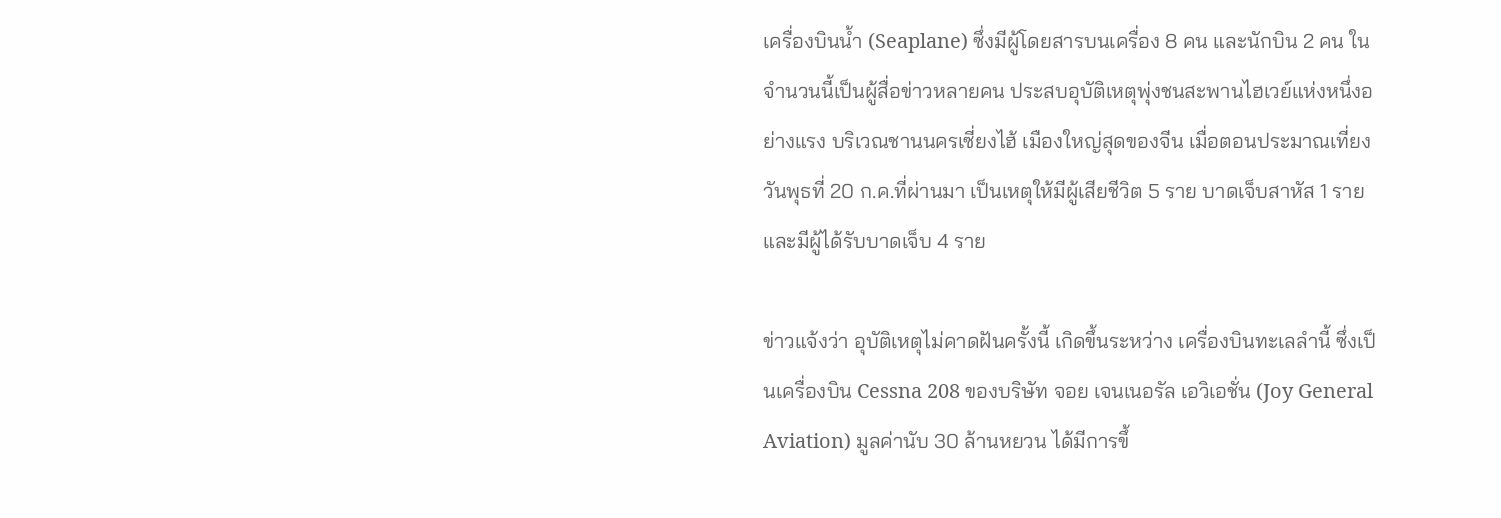เครื่องบินน้ำ (Seaplane) ซึ่งมีผู้โดยสารบนเครื่อง 8 คน และนักบิน 2 คน ในจำนวนนี้เป็นผู้สื่อข่าวหลายคน ประสบอุบัติเหตุพุ่งชนสะพานไฮเวย์แห่งหนึ่งอย่างแรง บริเวณชานนครเซี่ยงไฮ้ เมืองใหญ่สุดของจีน เมื่อตอนประมาณเที่ยงวันพุธที่ 20 ก.ค.ที่ผ่านมา เป็นเหตุให้มีผู้เสียชีวิต 5 ราย บาดเจ็บสาหัส 1 ราย และมีผู้ได้รับบาดเจ็บ 4 ราย

ข่าวแจ้งว่า อุบัติเหตุไม่คาดฝันครั้งนี้ เกิดขึ้นระหว่าง เครื่องบินทะเลลำนี้ ซึ่งเป็นเครื่องบิน Cessna 208 ของบริษัท จอย เจนเนอรัล เอวิเอชั่น (Joy General Aviation) มูลค่านับ 30 ล้านหยวน ได้มีการขึ้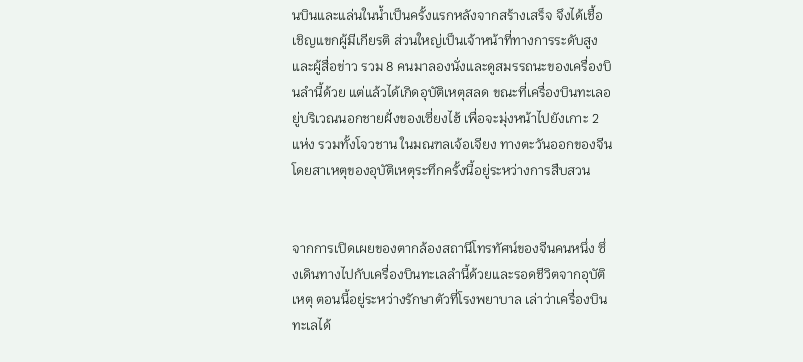นบินและแล่นในน้ำเป็นครั้งแรกหลังจากสร้างเสร็จ จึงได้เชื้อเชิญแขกผู้มีเกียรติ ส่วนใหญ่เป็นเจ้าหน้าที่ทางการระดับสูงและผู้สื่อข่าว รวม 8 คนมาลองนั่งและดูสมรรถนะของเครื่องบินลำนี้ด้วย แต่แล้วได้เกิดอุบัติเหตุสลด ขณะที่เครื่องบินทะเลอยู่บริเวณนอกชายฝั่งของเซี่ยงไฮ้ เพื่อจะมุ่งหน้าไปยังเกาะ 2 แห่ง รวมทั้งโจวชาน ในมณฑลเจ้อเจียง ทางตะวันออกของจีน  โดยสาเหตุของอุบัติเหตุระทึกครั้งนี้อยู่ระหว่างการสืบสวน


จากการเปิดเผยของตากล้องสถานีโทรทัศน์ของจีนคนหนึ่ง ซึ่งเดินทางไปกับเครื่องบินทะเลลำนี้ด้วยและรอดชีวิตจากอุบัติเหตุ ตอนนี้อยู่ระหว่างรักษาตัวที่โรงพยาบาล เล่าว่าเครื่องบินทะเลได้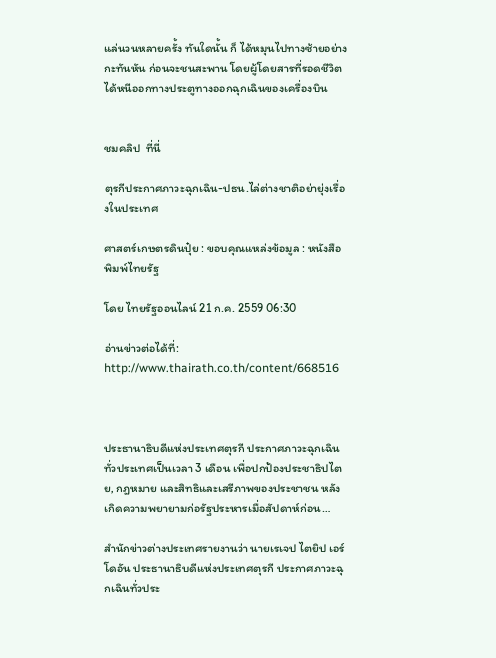แล่นวนหลายครั้ง ทันใดนั้น ก็ ได้หมุนไปทางซ้ายอย่างกะทันหัน ก่อนจะชนสะพาน โดยผู้โดยสารที่รอดชีวิตได้หนีออกทางประตูทางออกฉุกเฉินของเครื่องบิน


ชมคลิป  ที่นี่

ตุรกีประกาศภาวะฉุกเฉิน-ปธน.ไล่ต่างชาติอย่ายุ่งเรื่องในประเทศ

ศาสตร์เกษตรดินปุ๋ย : ขอบคุณแหล่งข้อมูล : หนังสือพิมพ์ไทยรัฐ

โดย ไทยรัฐออนไลน์ 21 ก.ค. 2559 06:30

อ่านข่าวต่อได้ที่: http://www.thairath.co.th/content/668516



ประธานาธิบดีแห่งประเทศตุรกี ประกาศภาวะฉุกเฉินทั่วประเทศเป็นเวลา 3 เดือน เพื่อปกป้องประชาธิปไตย, กฎหมาย และสิทธิและเสรีภาพของประชาชน หลังเกิดความพยายามก่อรัฐประหารเมื่อสัปดาห์ก่อน…

สำนักข่าวต่างประเทศรายงานว่า นายเรเจป ไตยิป เอร์โดอัน ประธานาธิบดีแห่งประเทศตุรกี ประกาศภาวะฉุกเฉินทั่วประ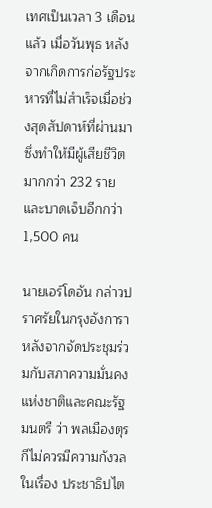เทศเป็นเวลา 3 เดือนแล้ว เมื่อวันพุธ หลังจากเกิดการก่อรัฐประหารที่ไม่สำเร็จเมื่อช่วงสุดสัปดาห์ที่ผ่านมา ซึ่งทำให้มีผู้เสียชีวิตมากกว่า 232 ราย และบาดเจ็บอีกกว่า 1,500 คน

นายเอร์โดอัน กล่าวปราศรัยในกรุงอังการา หลังจากจัดประชุมร่วมกับสภาความมั่นคงแห่งชาติและคณะรัฐมนตรี ว่า พลเมืองตุรกีไม่ควรมีความกังวลในเรื่อง ประชาธิปไต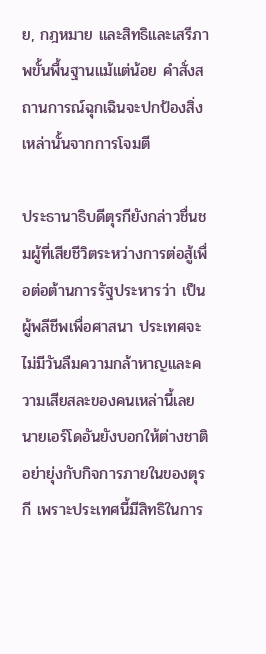ย, กฎหมาย และสิทธิและเสรีภาพขั้นพื้นฐานแม้แต่น้อย คำสั่งสถานการณ์ฉุกเฉินจะปกป้องสิ่งเหล่านั้นจากการโจมตี

ประธานาธิบดีตุรกียังกล่าวชื่นชมผู้ที่เสียชีวิตระหว่างการต่อสู้เพื่อต่อต้านการรัฐประหารว่า เป็นผู้พลีชีพเพื่อศาสนา ประเทศจะไม่มีวันลืมความกล้าหาญและความเสียสละของคนเหล่านี้เลย นายเอร์โดอันยังบอกให้ต่างชาติ อย่ายุ่งกับกิจการภายในของตุรกี เพราะประเทศนี้มีสิทธิในการ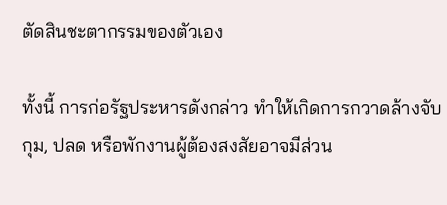ตัดสินชะตากรรมของตัวเอง

ทั้งนี้ การก่อรัฐประหารดังกล่าว ทำให้เกิดการกวาดล้างจับกุม, ปลด หรือพักงานผู้ต้องสงสัยอาจมีส่วน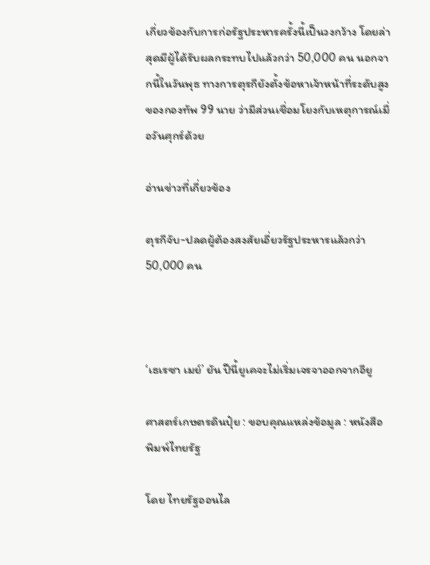เกี่ยวข้องกับการก่อรัฐประหารครั้งนี้เป็นวงกว้าง โดยล่าสุดมีผู้ได้รับผลกระทบไปแล้วกว่า 50,000 คน นอกจากนี้ในวันพุธ ทางการตุรกียังตั้งข้อหาเจ้าหน้าที่ระดับสูงของกองทัพ 99 นาย ว่ามีส่วนเชื่อมโยงกับเหตุการณ์เมื่อวันศุกร์ด้วย

อ่านข่าวที่เกี่ยวข้อง

ตุรกีจับ-ปลดผู้ต้องสงสัยเอี่ยวรัฐประหารแล้วกว่า 50,000 คน



‘เธเรซา เมย์’ ยัน ปีนี้ยูเคจะไม่เริ่มเจรจาออกจากอียู

ศาสตร์เกษตรดินปุ๋ย : ขอบคุณแหล่งข้อมูล : หนังสือพิมพ์ไทยรัฐ

โดย ไทยรัฐออนไล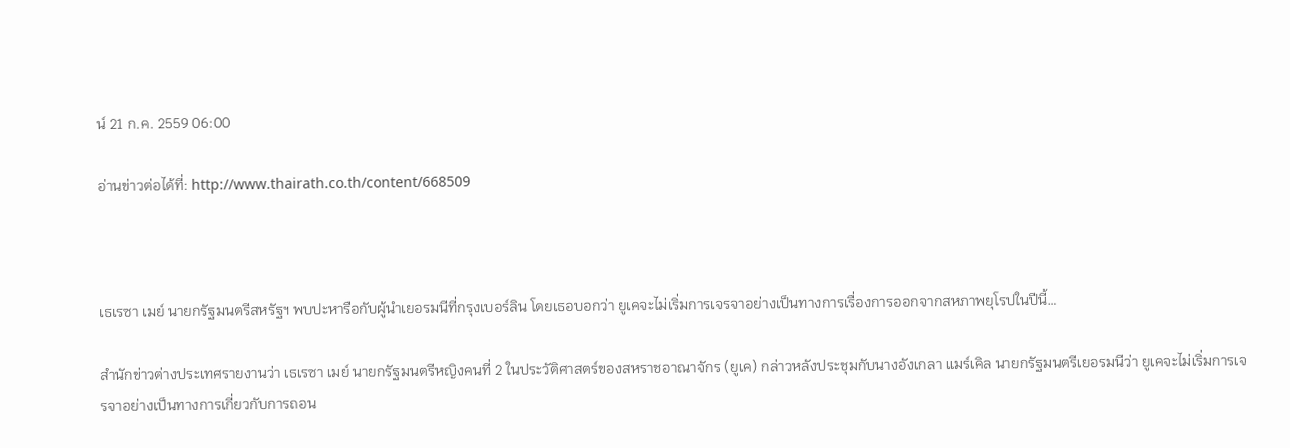น์ 21 ก.ค. 2559 06:00

อ่านข่าวต่อได้ที่: http://www.thairath.co.th/content/668509



เธเรซา เมย์ นายกรัฐมนตรีสหรัฐฯ พบปะหารือกับผู้นำเยอรมนีที่กรุงเบอร์ลิน โดยเธอบอกว่า ยูเคจะไม่เริ่มการเจรจาอย่างเป็นทางการเรื่องการออกจากสหภาพยุโรปในปีนี้…

สำนักข่าวต่างประเทศรายงานว่า เธเรซา เมย์ นายกรัฐมนตรีหญิงคนที่ 2 ในประวัติศาสตร์ของสหราชอาณาจักร (ยูเค) กล่าวหลังประชุมกับนางอังเกลา แมร์เคิล นายกรัฐมนตรีเยอรมนีว่า ยูเคจะไม่เริ่มการเจรจาอย่างเป็นทางการเกี่ยวกับการถอน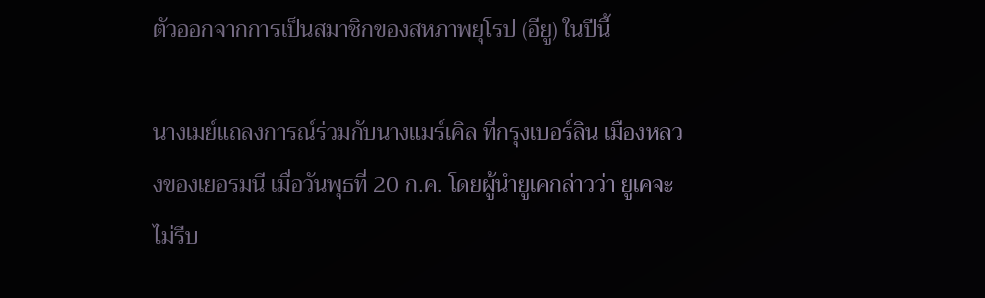ตัวออกจากการเป็นสมาชิกของสหภาพยุโรป (อียู) ในปีนี้

นางเมย์แถลงการณ์ร่วมกับนางแมร์เคิล ที่กรุงเบอร์ลิน เมืองหลวงของเยอรมนี เมื่อวันพุธที่ 20 ก.ค. โดยผู้นำยูเคกล่าวว่า ยูเคจะไม่รีบ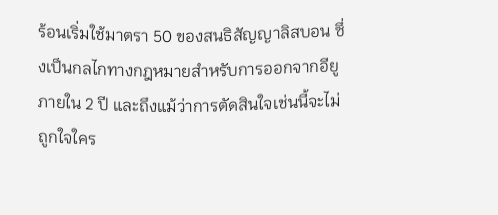ร้อนเริ่มใช้มาตรา 50 ของสนธิสัญญาลิสบอน ซึ่งเป็นกลไกทางกฎหมายสำหรับการออกจากอียูภายใน 2 ปี และถึงแม้ว่าการตัดสินใจเช่นนี้จะไม่ถูกใจใคร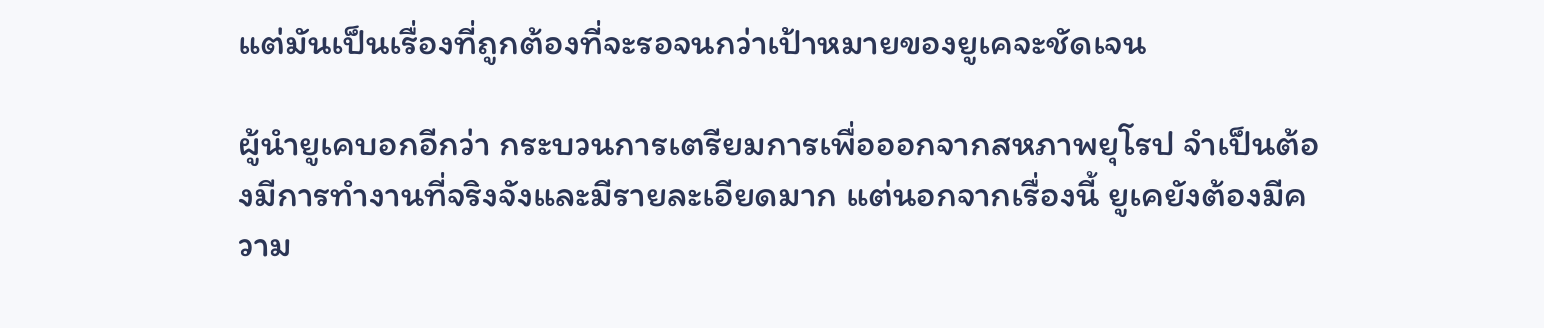แต่มันเป็นเรื่องที่ถูกต้องที่จะรอจนกว่าเป้าหมายของยูเคจะชัดเจน

ผู้นำยูเคบอกอีกว่า กระบวนการเตรียมการเพื่อออกจากสหภาพยุโรป จำเป็นต้องมีการทำงานที่จริงจังและมีรายละเอียดมาก แต่นอกจากเรื่องนี้ ยูเคยังต้องมีความ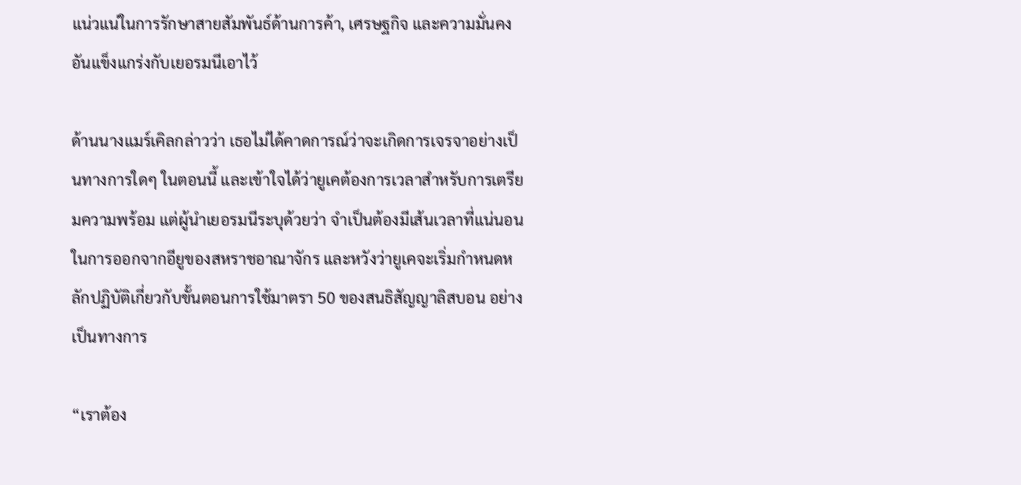แน่วแน่ในการรักษาสายสัมพันธ์ด้านการค้า, เศรษฐกิจ และความมั่นคงอันแข็งแกร่งกับเยอรมนีเอาไว้

ด้านนางแมร์เคิลกล่าวว่า เธอไม่ได้คาดการณ์ว่าจะเกิดการเจรจาอย่างเป็นทางการใดๆ ในตอนนี้ และเข้าใจได้ว่ายูเคต้องการเวลาสำหรับการเตรียมความพร้อม แต่ผู้นำเยอรมนีระบุด้วยว่า จำเป็นต้องมีเส้นเวลาที่แน่นอนในการออกจากอียูของสหราชอาณาจักร และหวังว่ายูเคจะเริ่มกำหนดหลักปฏิบัติเกี่ยวกับขั้นตอนการใช้มาตรา 50 ของสนธิสัญญาลิสบอน อย่างเป็นทางการ

“เราต้อง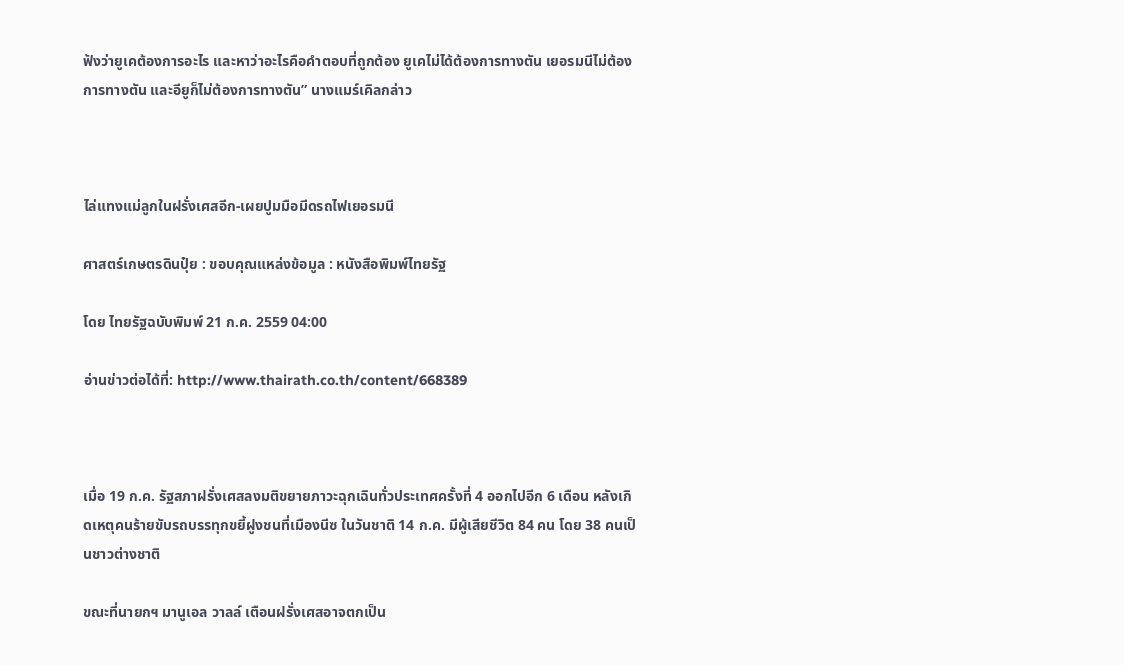ฟังว่ายูเคต้องการอะไร และหาว่าอะไรคือคำตอบที่ถูกต้อง ยูเคไม่ได้ต้องการทางตัน เยอรมนีไม่ต้องการทางตัน และอียูก็ไม่ต้องการทางตัน” นางแมร์เคิลกล่าว



ไล่แทงแม่ลูกในฝรั่งเศสอีก-เผยปูมมือมีดรถไฟเยอรมนี

ศาสตร์เกษตรดินปุ๋ย : ขอบคุณแหล่งข้อมูล : หนังสือพิมพ์ไทยรัฐ

โดย ไทยรัฐฉบับพิมพ์ 21 ก.ค. 2559 04:00

อ่านข่าวต่อได้ที่: http://www.thairath.co.th/content/668389



เมื่อ 19 ก.ค. รัฐสภาฝรั่งเศสลงมติขยายภาวะฉุกเฉินทั่วประเทศครั้งที่ 4 ออกไปอีก 6 เดือน หลังเกิดเหตุคนร้ายขับรถบรรทุกขยี้ฝูงชนที่เมืองนีซ ในวันชาติ 14 ก.ค. มีผู้เสียชีวิต 84 คน โดย 38 คนเป็นชาวต่างชาติ

ขณะที่นายกฯ มานูเอล วาลล์ เตือนฝรั่งเศสอาจตกเป็น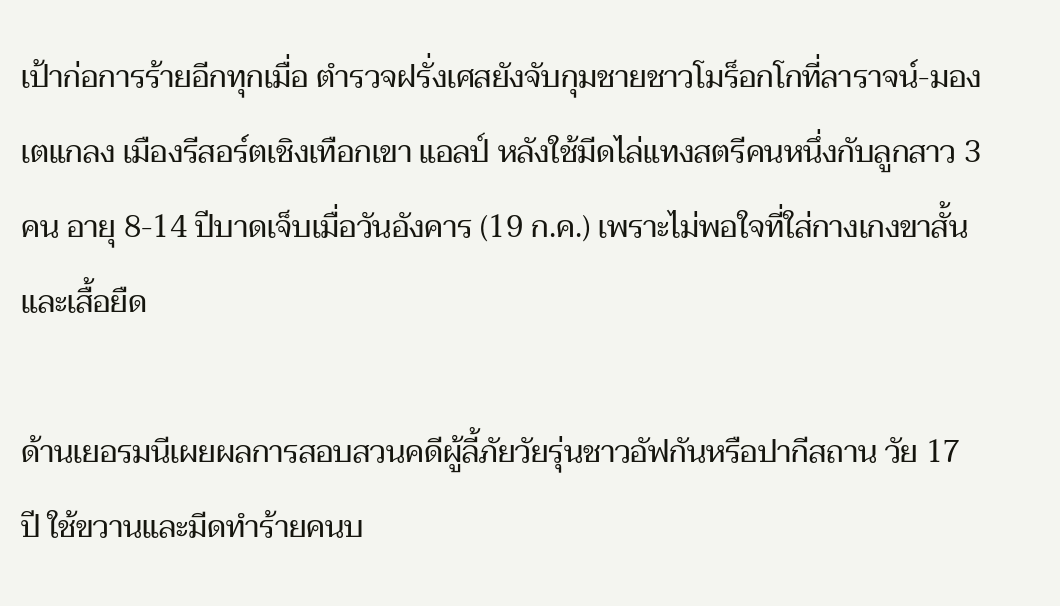เป้าก่อการร้ายอีกทุกเมื่อ ตำรวจฝรั่งเศสยังจับกุมชายชาวโมร็อกโกที่ลาราจน์-มองเตแกลง เมืองรีสอร์ตเชิงเทือกเขา แอลป์ หลังใช้มีดไล่แทงสตรีคนหนึ่งกับลูกสาว 3 คน อายุ 8-14 ปีบาดเจ็บเมื่อวันอังคาร (19 ก.ค.) เพราะไม่พอใจที่ใส่กางเกงขาสั้นและเสื้อยืด

ด้านเยอรมนีเผยผลการสอบสวนคดีผู้ลี้ภัยวัยรุ่นชาวอัฟกันหรือปากีสถาน วัย 17 ปี ใช้ขวานและมีดทำร้ายคนบ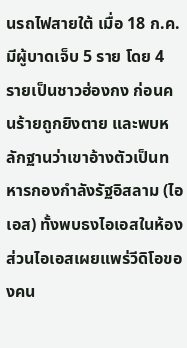นรถไฟสายใต้ เมื่อ 18 ก.ค. มีผู้บาดเจ็บ 5 ราย โดย 4 รายเป็นชาวฮ่องกง ก่อนคนร้ายถูกยิงตาย และพบหลักฐานว่าเขาอ้างตัวเป็นทหารกองกำลังรัฐอิสลาม (ไอเอส) ทั้งพบธงไอเอสในห้อง ส่วนไอเอสเผยแพร่วีดิโอของคน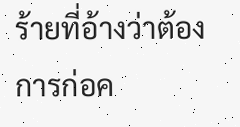ร้ายที่อ้างว่าต้องการก่อค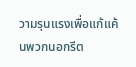วามรุนแรงเพื่อแก้แค้นพวกนอกรีต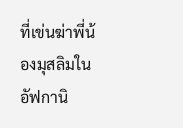ที่เข่นฆ่าพี่น้องมุสลิมในอัฟกานิ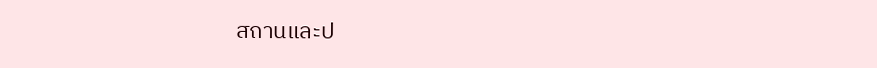สถานและป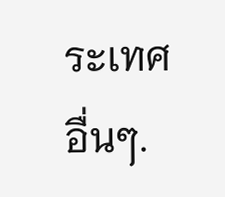ระเทศอื่นๆ.